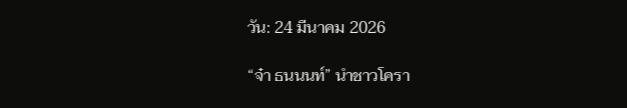วัน: 24 มีนาคม 2026

“จ๋า ธนนนท์” นำชาวโครา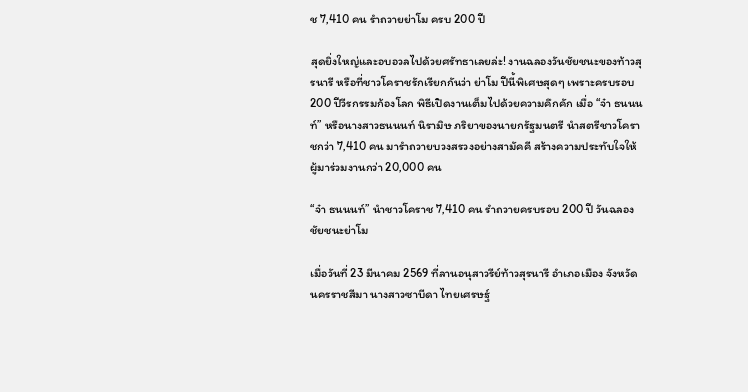ช 7,410 คน รำถวายย่าโม ครบ 200 ปี

สุดยิ่งใหญ่และอบอวลไปด้วยศรัทธาเลยล่ะ! งานฉลองวันชัยชนะของท้าวสุรนารี หรือที่ชาวโคราชรักเรียกกันว่า ย่าโม ปีนี้พิเศษสุดๆ เพราะครบรอบ 200 ปีวีรกรรมก้องโลก พิธีเปิดงานเต็มไปด้วยความคึกคัก เมื่อ “จ๋า ธนนนท์” หรือนางสาวธนนนท์ นิรามิษ ภริยาของนายกรัฐมนตรี นำสตรีชาวโคราชกว่า 7,410 คน มารำถวายบวงสรวงอย่างสามัคคี สร้างความประทับใจให้ผู้มาร่วมงานกว่า 20,000 คน

“จ๋า ธนนนท์” นำชาวโคราช 7,410 คน รำถวายครบรอบ 200 ปี วันฉลองชัยชนะย่าโม

เมื่อวันที่ 23 มีนาคม 2569 ที่ลานอนุสาวรีย์ท้าวสุรนารี อำเภอเมือง จังหวัดนครราชสีมา นางสาวซาบีดา ไทยเศรษฐ์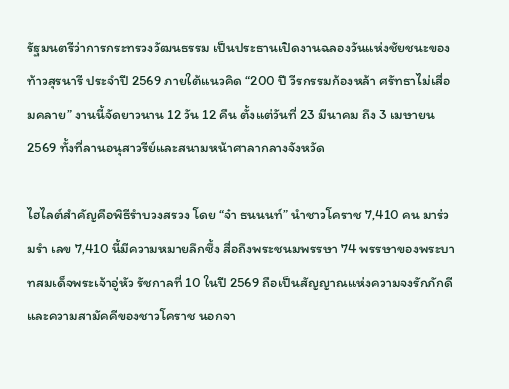รัฐมนตรีว่าการกระทรวงวัฒนธรรม เป็นประธานเปิดงานฉลองวันแห่งชัยชนะของท้าวสุรนารี ประจำปี 2569 ภายใต้แนวคิด “200 ปี วีรกรรมก้องหล้า ศรัทธาไม่เสื่อมคลาย” งานนี้จัดยาวนาน 12 วัน 12 คืน ตั้งแต่วันที่ 23 มีนาคม ถึง 3 เมษายน 2569 ทั้งที่ลานอนุสาวรีย์และสนามหน้าศาลากลางจังหวัด

ไฮไลต์สำคัญคือพิธีรำบวงสรวง โดย “จ๋า ธนนนท์” นำชาวโคราช 7,410 คน มาร่วมรำ เลข 7,410 นี้มีความหมายลึกซึ้ง สื่อถึงพระชนมพรรษา 74 พรรษาของพระบาทสมเด็จพระเจ้าอู่หัว รัชกาลที่ 10 ในปี 2569 ถือเป็นสัญญาณแห่งความจงรักภักดีและความสามัคคีของชาวโคราช นอกจา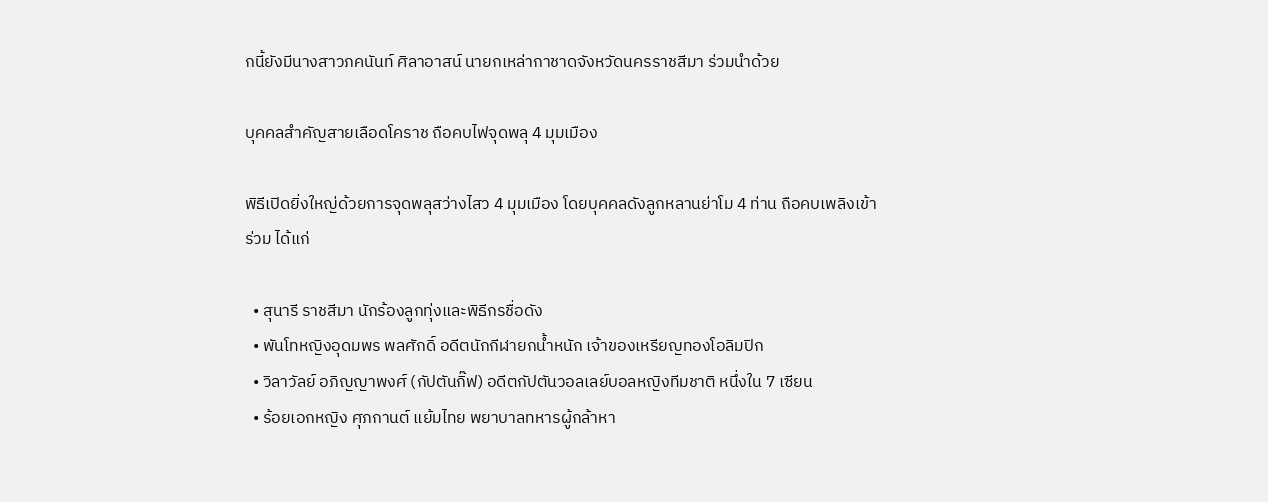กนี้ยังมีนางสาวภคนันท์ ศิลาอาสน์ นายกเหล่ากาชาดจังหวัดนครราชสีมา ร่วมนำด้วย

บุคคลสำคัญสายเลือดโคราช ถือคบไฟจุดพลุ 4 มุมเมือง

พิธีเปิดยิ่งใหญ่ด้วยการจุดพลุสว่างไสว 4 มุมเมือง โดยบุคคลดังลูกหลานย่าโม 4 ท่าน ถือคบเพลิงเข้าร่วม ได้แก่

  • สุนารี ราชสีมา นักร้องลูกทุ่งและพิธีกรชื่อดัง
  • พันโทหญิงอุดมพร พลศักดิ์ อดีตนักกีฬายกน้ำหนัก เจ้าของเหรียญทองโอลิมปิก
  • วิลาวัลย์ อภิญญาพงศ์ (กัปตันกิ๊ฟ) อดีตกัปตันวอลเลย์บอลหญิงทีมชาติ หนึ่งใน 7 เซียน
  • ร้อยเอกหญิง ศุภกานต์ แย้มไทย พยาบาลทหารผู้กล้าหา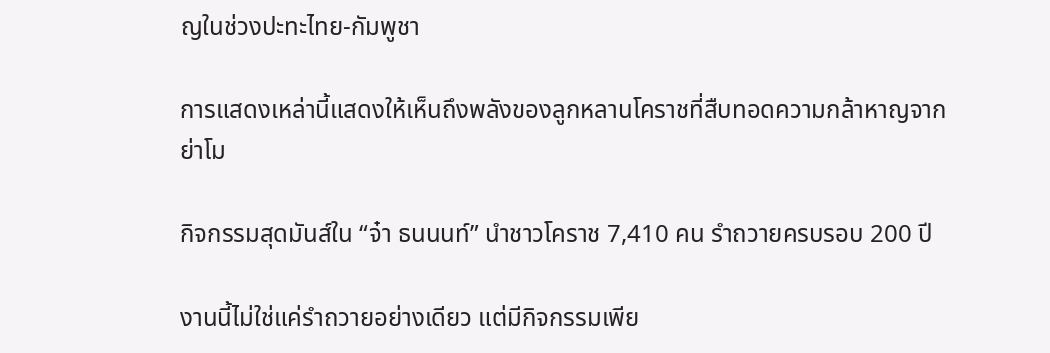ญในช่วงปะทะไทย-กัมพูชา

การแสดงเหล่านี้แสดงให้เห็นถึงพลังของลูกหลานโคราชที่สืบทอดความกล้าหาญจากย่าโม

กิจกรรมสุดมันส์ใน “จ๋า ธนนนท์” นำชาวโคราช 7,410 คน รำถวายครบรอบ 200 ปี

งานนี้ไม่ใช่แค่รำถวายอย่างเดียว แต่มีกิจกรรมเพีย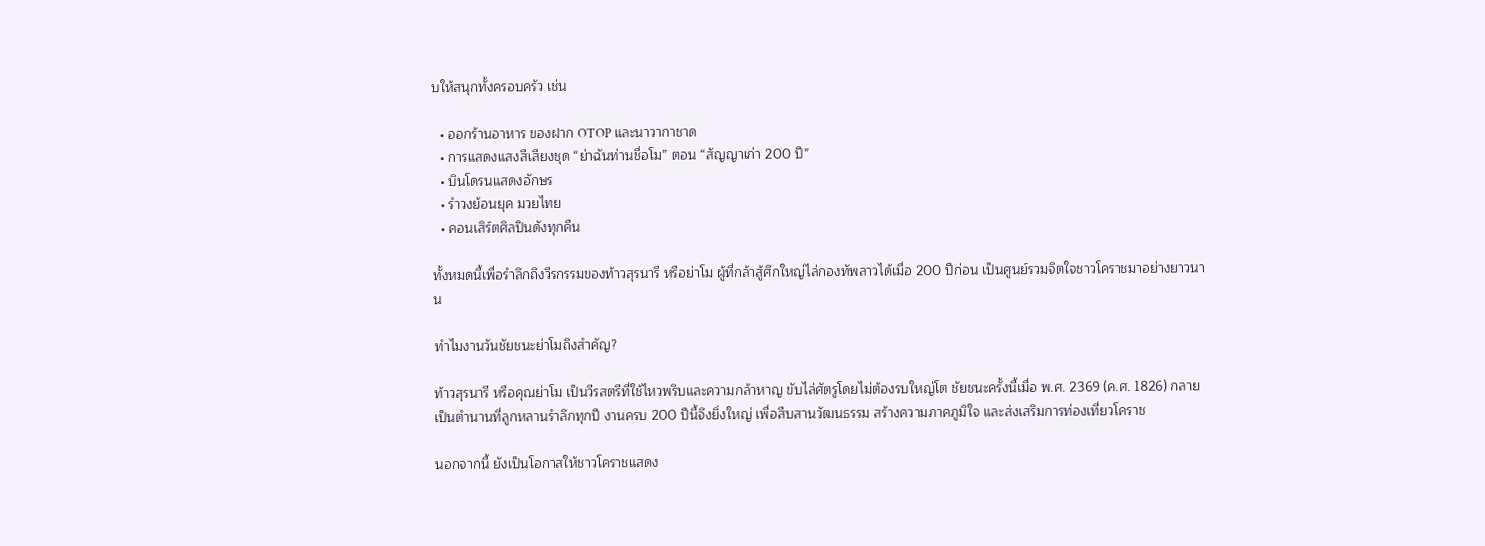บให้สนุกทั้งครอบครัว เช่น

  • ออกร้านอาหาร ของฝาก OTOP และนาวากาชาด
  • การแสดงแสงสีเสียงชุด “ย่าฉันท่านชื่อโม” ตอน “สัญญาเก่า 200 ปี”
  • บินโดรนแสดงอักษร
  • รำวงย้อนยุค มวยไทย
  • คอนเสิร์ตศิลปินดังทุกคืน

ทั้งหมดนี้เพื่อรำลึกถึงวีรกรรมของท้าวสุรนารี หรือย่าโม ผู้ที่กล้าสู้ศึกใหญ่ไล่กองทัพลาวได้เมื่อ 200 ปีก่อน เป็นศูนย์รวมจิตใจชาวโคราชมาอย่างยาวนาน

ทำไมงานวันชัยชนะย่าโมถึงสำคัญ?

ท้าวสุรนารี หรือคุณย่าโม เป็นวีรสตรีที่ใช้ไหวพริบและความกล้าหาญ ขับไล่ศัตรูโดยไม่ต้องรบใหญ่โต ชัยชนะครั้งนี้เมื่อ พ.ศ. 2369 (ค.ศ. 1826) กลายเป็นตำนานที่ลูกหลานรำลึกทุกปี งานครบ 200 ปีนี้จึงยิ่งใหญ่ เพื่อสืบสานวัฒนธรรม สร้างความภาคภูมิใจ และส่งเสริมการท่องเที่ยวโคราช

นอกจากนี้ ยังเป็นโอกาสให้ชาวโคราชแสดง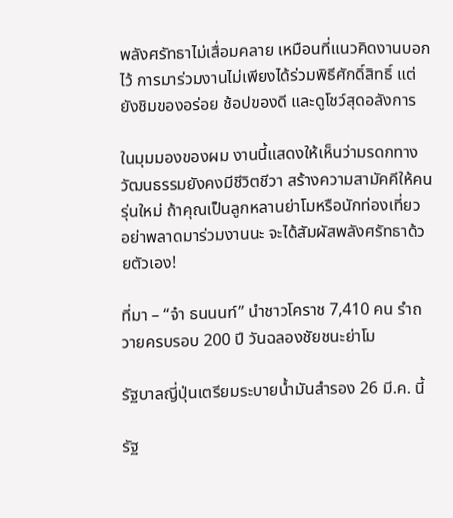พลังศรัทธาไม่เสื่อมคลาย เหมือนที่แนวคิดงานบอกไว้ การมาร่วมงานไม่เพียงได้ร่วมพิธีศักดิ์สิทธิ์ แต่ยังชิมของอร่อย ช้อปของดี และดูโชว์สุดอลังการ

ในมุมมองของผม งานนี้แสดงให้เห็นว่ามรดกทางวัฒนธรรมยังคงมีชีวิตชีวา สร้างความสามัคคีให้คนรุ่นใหม่ ถ้าคุณเป็นลูกหลานย่าโมหรือนักท่องเที่ยว อย่าพลาดมาร่วมงานนะ จะได้สัมผัสพลังศรัทธาด้วยตัวเอง!

ที่มา – “จ๋า ธนนนท์” นำชาวโคราช 7,410 คน รำถวายครบรอบ 200 ปี วันฉลองชัยชนะย่าโม

รัฐบาลญี่ปุ่นเตรียมระบายน้ำมันสำรอง 26 มี.ค. นี้

รัฐ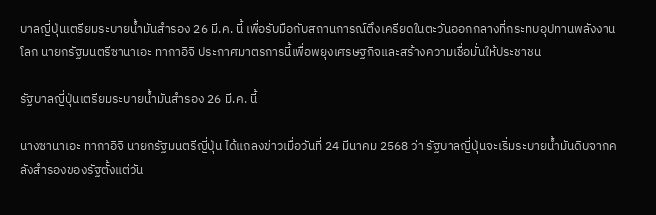บาลญี่ปุ่นเตรียมระบายน้ำมันสำรอง 26 มี.ค. นี้ เพื่อรับมือกับสถานการณ์ตึงเครียดในตะวันออกกลางที่กระทบอุปทานพลังงานโลก นายกรัฐมนตรีซานาเอะ ทากาอิจิ ประกาศมาตรการนี้เพื่อพยุงเศรษฐกิจและสร้างความเชื่อมั่นให้ประชาชน

รัฐบาลญี่ปุ่นเตรียมระบายน้ำมันสำรอง 26 มี.ค. นี้

นางซานาเอะ ทากาอิจิ นายกรัฐมนตรีญี่ปุ่น ได้แถลงข่าวเมื่อวันที่ 24 มีนาคม 2568 ว่า รัฐบาลญี่ปุ่นจะเริ่มระบายน้ำมันดิบจากคลังสำรองของรัฐตั้งแต่วัน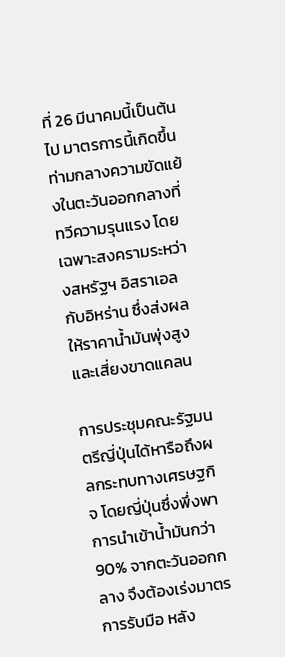ที่ 26 มีนาคมนี้เป็นต้นไป มาตรการนี้เกิดขึ้นท่ามกลางความขัดแย้งในตะวันออกกลางที่ทวีความรุนแรง โดยเฉพาะสงครามระหว่างสหรัฐฯ อิสราเอล กับอิหร่าน ซึ่งส่งผลให้ราคาน้ำมันพุ่งสูงและเสี่ยงขาดแคลน

การประชุมคณะรัฐมนตรีญี่ปุ่นได้หารือถึงผลกระทบทางเศรษฐกิจ โดยญี่ปุ่นซึ่งพึ่งพาการนำเข้าน้ำมันกว่า 90% จากตะวันออกกลาง จึงต้องเร่งมาตรการรับมือ หลัง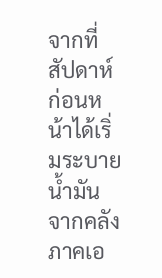จากที่สัปดาห์ก่อนหน้าได้เริ่มระบายน้ำมันจากคลังภาคเอ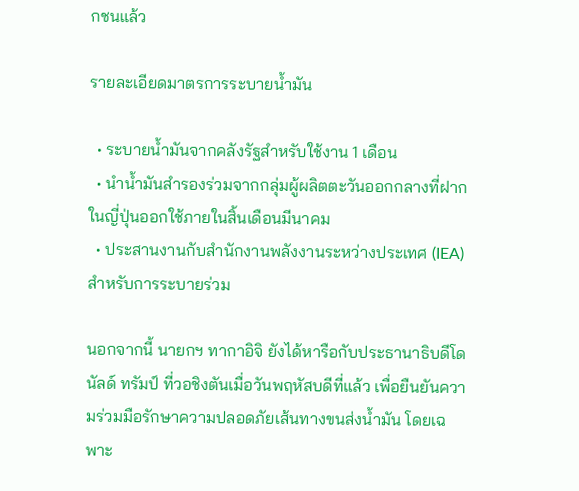กชนแล้ว

รายละเอียดมาตรการระบายน้ำมัน

  • ระบายน้ำมันจากคลังรัฐสำหรับใช้งาน 1 เดือน
  • นำน้ำมันสำรองร่วมจากกลุ่มผู้ผลิตตะวันออกกลางที่ฝากในญี่ปุ่นออกใช้ภายในสิ้นเดือนมีนาคม
  • ประสานงานกับสำนักงานพลังงานระหว่างประเทศ (IEA) สำหรับการระบายร่วม

นอกจากนี้ นายกฯ ทากาอิจิ ยังได้หารือกับประธานาธิบดีโดนัลด์ ทรัมป์ ที่วอชิงตันเมื่อวันพฤหัสบดีที่แล้ว เพื่อยืนยันความร่วมมือรักษาความปลอดภัยเส้นทางขนส่งน้ำมัน โดยเฉพาะ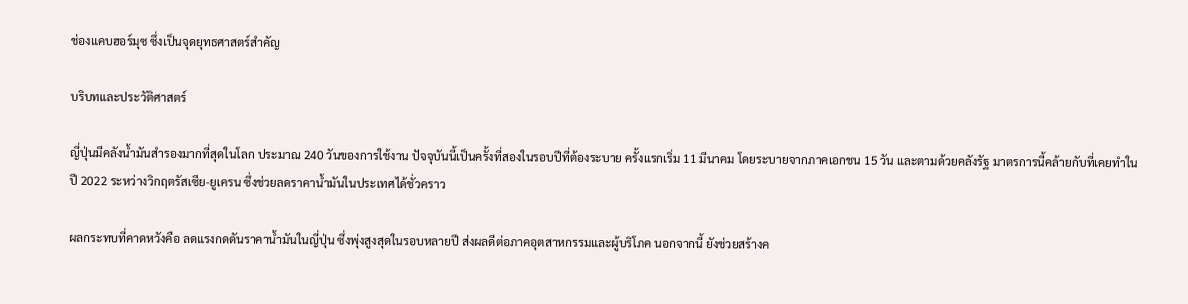ช่องแคบฮอร์มุซ ซึ่งเป็นจุดยุทธศาสตร์สำคัญ

บริบทและประวัติศาสตร์

ญี่ปุ่นมีคลังน้ำมันสำรองมากที่สุดในโลก ประมาณ 240 วันของการใช้งาน ปัจจุบันนี้เป็นครั้งที่สองในรอบปีที่ต้องระบาย ครั้งแรกเริ่ม 11 มีนาคม โดยระบายจากภาคเอกชน 15 วัน และตามด้วยคลังรัฐ มาตรการนี้คล้ายกับที่เคยทำในปี 2022 ระหว่างวิกฤตรัสเซีย-ยูเครน ซึ่งช่วยลดราคาน้ำมันในประเทศได้ชั่วคราว

ผลกระทบที่คาดหวังคือ ลดแรงกดดันราคาน้ำมันในญี่ปุ่น ซึ่งพุ่งสูงสุดในรอบหลายปี ส่งผลดีต่อภาคอุตสาหกรรมและผู้บริโภค นอกจากนี้ ยังช่วยสร้างค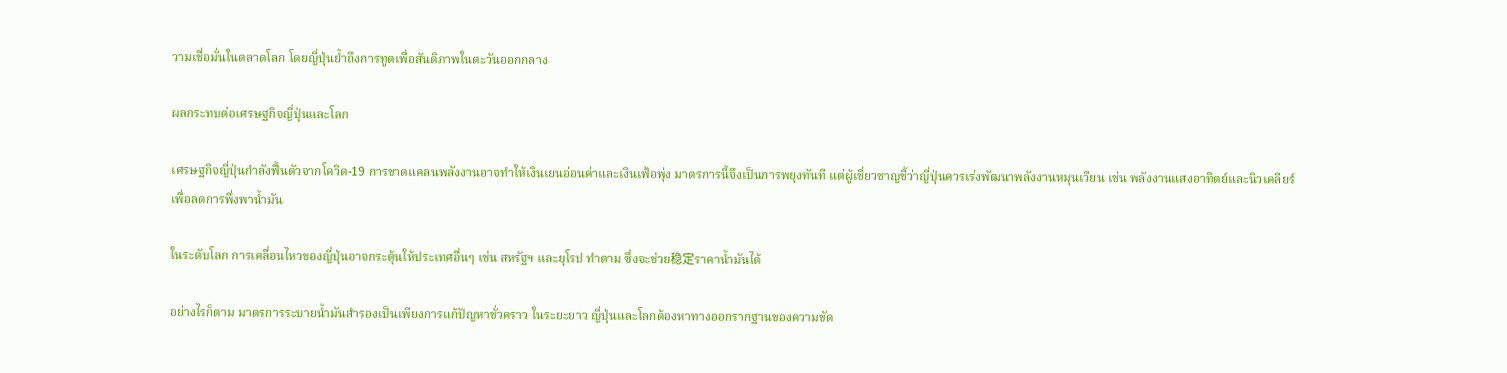วามเชื่อมั่นในตลาดโลก โดยญี่ปุ่นย้ำถึงการทูตเพื่อสันติภาพในตะวันออกกลาง

ผลกระทบต่อเศรษฐกิจญี่ปุ่นและโลก

เศรษฐกิจญี่ปุ่นกำลังฟื้นตัวจากโควิด-19 การขาดแคลนพลังงานอาจทำให้เงินเยนอ่อนค่าและเงินเฟ้อพุ่ง มาตรการนี้จึงเป็นการพยุงทันที แต่ผู้เชี่ยวชาญชี้ว่าญี่ปุ่นควรเร่งพัฒนาพลังงานหมุนเวียน เช่น พลังงานแสงอาทิตย์และนิวเคลียร์ เพื่อลดการพึ่งพาน้ำมัน

ในระดับโลก การเคลื่อนไหวของญี่ปุ่นอาจกระตุ้นให้ประเทศอื่นๆ เช่น สหรัฐฯ และยุโรป ทำตาม ซึ่งจะช่วย稳定ราคาน้ำมันได้

อย่างไรก็ตาม มาตรการระบายน้ำมันสำรองเป็นเพียงการแก้ปัญหาชั่วคราว ในระยะยาว ญี่ปุ่นและโลกต้องหาทางออกรากฐานของความขัด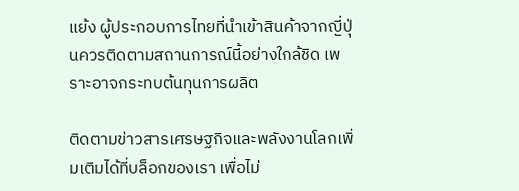แย้ง ผู้ประกอบการไทยที่นำเข้าสินค้าจากญี่ปุ่นควรติดตามสถานการณ์นี้อย่างใกล้ชิด เพราะอาจกระทบต้นทุนการผลิต

ติดตามข่าวสารเศรษฐกิจและพลังงานโลกเพิ่มเติมได้ที่บล็อกของเรา เพื่อไม่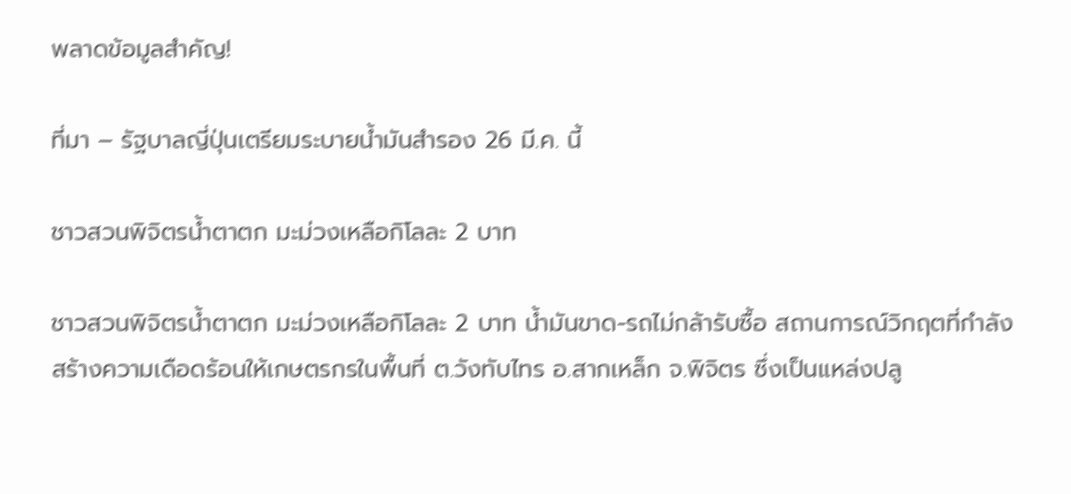พลาดข้อมูลสำคัญ!

ที่มา – รัฐบาลญี่ปุ่นเตรียมระบายน้ำมันสำรอง 26 มี.ค. นี้

ชาวสวนพิจิตรน้ำตาตก มะม่วงเหลือกิโลละ 2 บาท

ชาวสวนพิจิตรน้ำตาตก มะม่วงเหลือกิโลละ 2 บาท น้ำมันขาด-รถไม่กล้ารับซื้อ สถานการณ์วิกฤตที่กำลังสร้างความเดือดร้อนให้เกษตรกรในพื้นที่ ต.วังทับไทร อ.สากเหล็ก จ.พิจิตร ซึ่งเป็นแหล่งปลู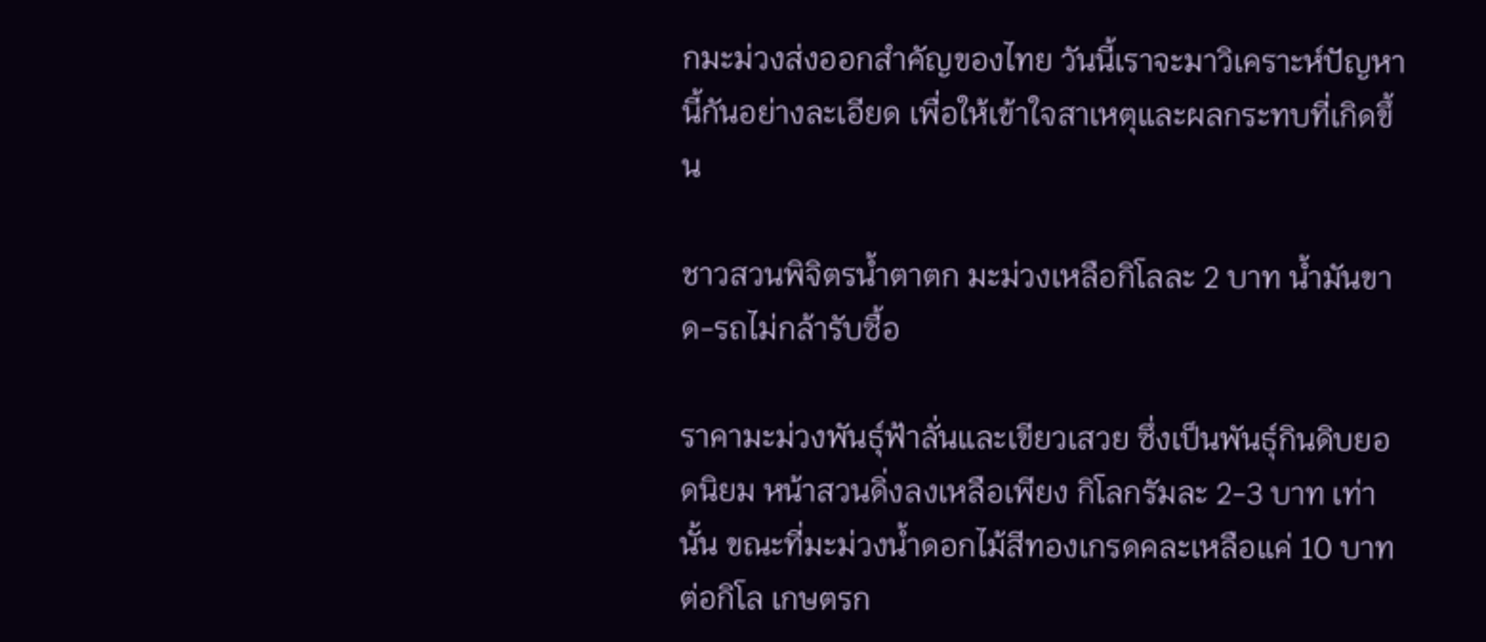กมะม่วงส่งออกสำคัญของไทย วันนี้เราจะมาวิเคราะห์ปัญหานี้กันอย่างละเอียด เพื่อให้เข้าใจสาเหตุและผลกระทบที่เกิดขึ้น

ชาวสวนพิจิตรน้ำตาตก มะม่วงเหลือกิโลละ 2 บาท น้ำมันขาด-รถไม่กล้ารับซื้อ

ราคามะม่วงพันธุ์ฟ้าลั่นและเขียวเสวย ซึ่งเป็นพันธุ์กินดิบยอดนิยม หน้าสวนดิ่งลงเหลือเพียง กิโลกรัมละ 2-3 บาท เท่านั้น ขณะที่มะม่วงน้ำดอกไม้สีทองเกรดคละเหลือแค่ 10 บาทต่อกิโล เกษตรก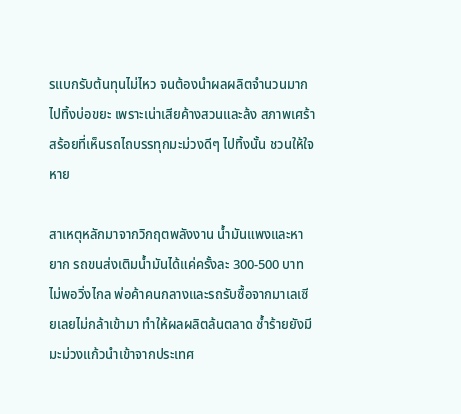รแบกรับต้นทุนไม่ไหว จนต้องนำผลผลิตจำนวนมากไปทิ้งบ่อขยะ เพราะเน่าเสียค้างสวนและล้ง สภาพเศร้าสร้อยที่เห็นรถไถบรรทุกมะม่วงดีๆ ไปทิ้งนั้น ชวนให้ใจหาย

สาเหตุหลักมาจากวิกฤตพลังงาน น้ำมันแพงและหายาก รถขนส่งเติมน้ำมันได้แค่ครั้งละ 300-500 บาท ไม่พอวิ่งไกล พ่อค้าคนกลางและรถรับซื้อจากมาเลเซียเลยไม่กล้าเข้ามา ทำให้ผลผลิตล้นตลาด ซ้ำร้ายยังมีมะม่วงแก้วนำเข้าจากประเทศ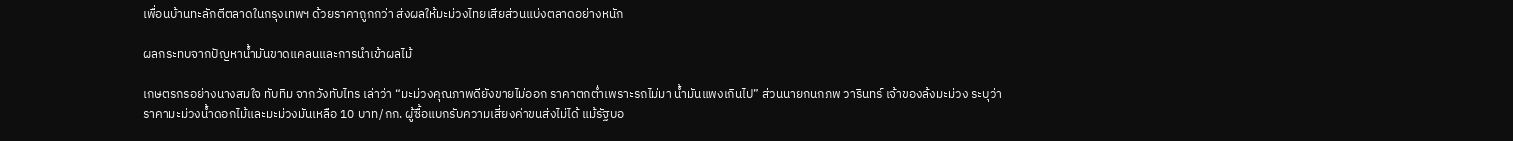เพื่อนบ้านทะลักตีตลาดในกรุงเทพฯ ด้วยราคาถูกกว่า ส่งผลให้มะม่วงไทยเสียส่วนแบ่งตลาดอย่างหนัก

ผลกระทบจากปัญหาน้ำมันขาดแคลนและการนำเข้าผลไม้

เกษตรกรอย่างนางสมใจ ทับทิม จากวังทับไทร เล่าว่า “มะม่วงคุณภาพดียังขายไม่ออก ราคาตกต่ำเพราะรถไม่มา น้ำมันแพงเกินไป” ส่วนนายกนกภพ วารินทร์ เจ้าของล้งมะม่วง ระบุว่าราคามะม่วงน้ำดอกไม้และมะม่วงมันเหลือ 10 บาท/กก. ผู้ซื้อแบกรับความเสี่ยงค่าขนส่งไม่ได้ แม้รัฐบอ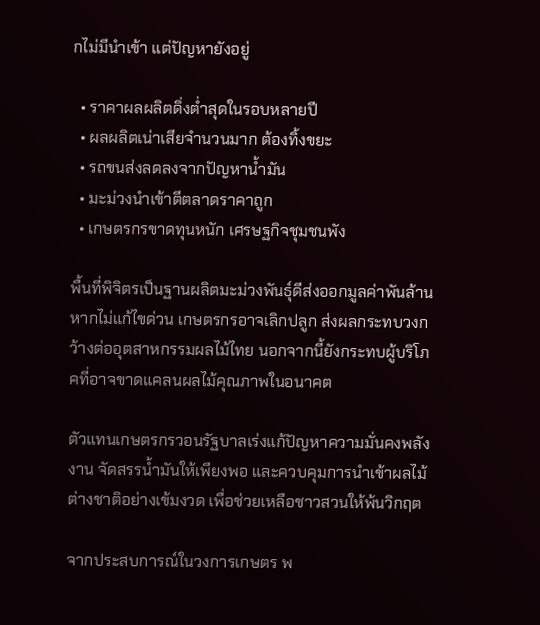กไม่มีนำเข้า แต่ปัญหายังอยู่

  • ราคาผลผลิตดิ่งต่ำสุดในรอบหลายปี
  • ผลผลิตเน่าเสียจำนวนมาก ต้องทิ้งขยะ
  • รถขนส่งลดลงจากปัญหาน้ำมัน
  • มะม่วงนำเข้าตีตลาดราคาถูก
  • เกษตรกรขาดทุนหนัก เศรษฐกิจชุมชนพัง

พื้นที่พิจิตรเป็นฐานผลิตมะม่วงพันธุ์ดีส่งออกมูลค่าพันล้าน หากไม่แก้ไขด่วน เกษตรกรอาจเลิกปลูก ส่งผลกระทบวงกว้างต่ออุตสาหกรรมผลไม้ไทย นอกจากนี้ยังกระทบผู้บริโภคที่อาจขาดแคลนผลไม้คุณภาพในอนาคต

ตัวแทนเกษตรกรวอนรัฐบาลเร่งแก้ปัญหาความมั่นคงพลังงาน จัดสรรน้ำมันให้เพียงพอ และควบคุมการนำเข้าผลไม้ต่างชาติอย่างเข้มงวด เพื่อช่วยเหลือชาวสวนให้พ้นวิกฤต

จากประสบการณ์ในวงการเกษตร พ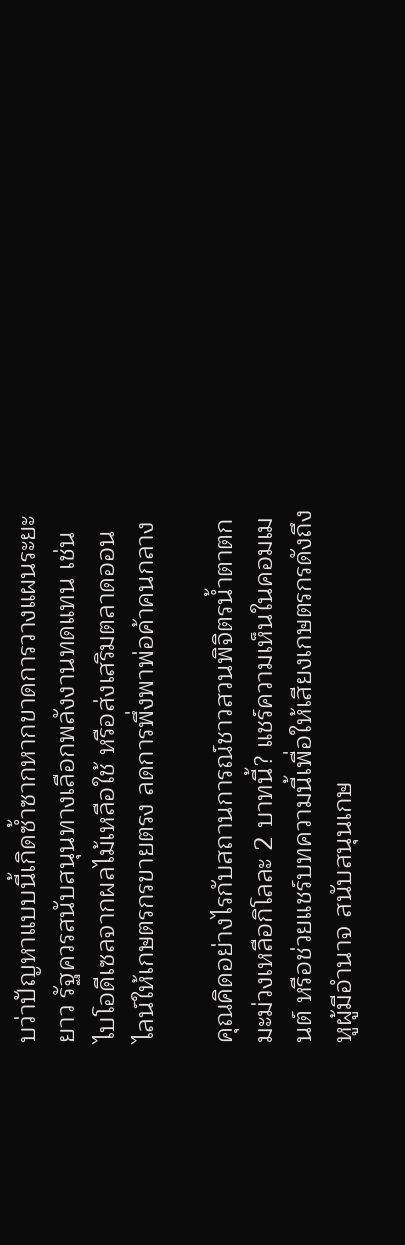บว่าปัญหาแบบนี้เกิดซ้ำซากหากขาดการวางแผนระยะยาว รัฐควรสนับสนุนทางเลือกพลังงานทดแทน เช่น ไบโอดีเซลจากผลไม้เหลือใช้ หรือส่งเสริมตลาดออนไลน์ให้เกษตรกรขายตรง ลดการพึ่งพาพ่อค้าคนกลาง

คุณคิดอย่างไรกับสถานการณ์ชาวสวนพิจิตรน้ำตาตก มะม่วงเหลือกิโลละ 2 บาทนี้? แชร์ความเห็นในคอมเมนต์ หรือช่วยแชร์บทความนี้เพื่อให้เสียงเกษตรกรดังถึงหูผู้มีอำนาจ สนับสนุนเกษ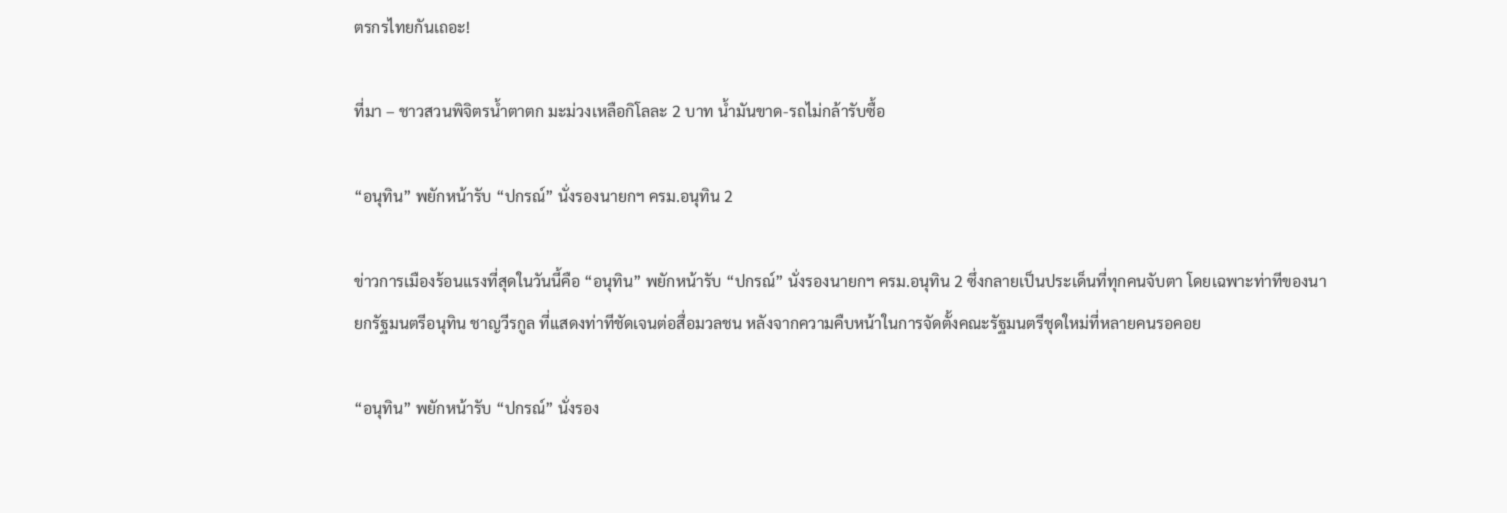ตรกรไทยกันเถอะ!

ที่มา – ชาวสวนพิจิตรน้ำตาตก มะม่วงเหลือกิโลละ 2 บาท น้ำมันขาด-รถไม่กล้ารับซื้อ

“อนุทิน” พยักหน้ารับ “ปกรณ์” นั่งรองนายกฯ ครม.อนุทิน 2

ข่าวการเมืองร้อนแรงที่สุดในวันนี้คือ “อนุทิน” พยักหน้ารับ “ปกรณ์” นั่งรองนายกฯ ครม.อนุทิน 2 ซึ่งกลายเป็นประเด็นที่ทุกคนจับตา โดยเฉพาะท่าทีของนายกรัฐมนตรีอนุทิน ชาญวีรกูล ที่แสดงท่าทีชัดเจนต่อสื่อมวลชน หลังจากความคืบหน้าในการจัดตั้งคณะรัฐมนตรีชุดใหม่ที่หลายคนรอคอย

“อนุทิน” พยักหน้ารับ “ปกรณ์” นั่งรอง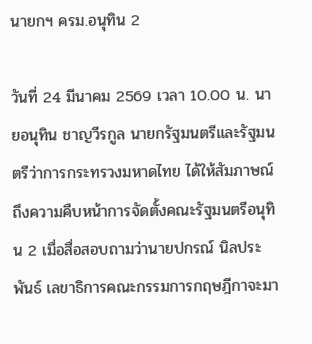นายกฯ ครม.อนุทิน 2

วันที่ 24 มีนาคม 2569 เวลา 10.00 น. นายอนุทิน ชาญวีรกูล นายกรัฐมนตรีและรัฐมนตรีว่าการกระทรวงมหาดไทย ได้ให้สัมภาษณ์ถึงความคืบหน้าการจัดตั้งคณะรัฐมนตรีอนุทิน 2 เมื่อสื่อสอบถามว่านายปกรณ์ นิลประพันธ์ เลขาธิการคณะกรรมการกฤษฎีกาจะมา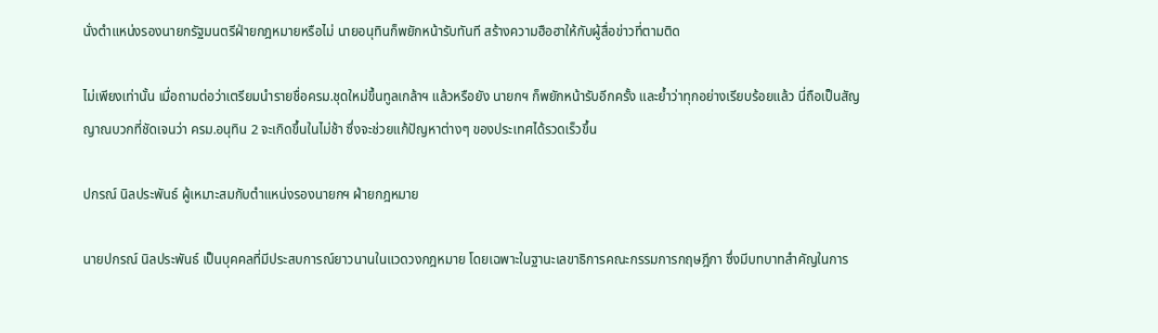นั่งตำแหน่งรองนายกรัฐมนตรีฝ่ายกฎหมายหรือไม่ นายอนุทินก็พยักหน้ารับทันที สร้างความฮือฮาให้กับผู้สื่อข่าวที่ตามติด

ไม่เพียงเท่านั้น เมื่อถามต่อว่าเตรียมนำรายชื่อครม.ชุดใหม่ขึ้นทูลเกล้าฯ แล้วหรือยัง นายกฯ ก็พยักหน้ารับอีกครั้ง และย้ำว่าทุกอย่างเรียบร้อยแล้ว นี่ถือเป็นสัญญาณบวกที่ชัดเจนว่า ครม.อนุทิน 2 จะเกิดขึ้นในไม่ช้า ซึ่งจะช่วยแก้ปัญหาต่างๆ ของประเทศได้รวดเร็วขึ้น

ปกรณ์ นิลประพันธ์ ผู้เหมาะสมกับตำแหน่งรองนายกฯ ฝ่ายกฎหมาย

นายปกรณ์ นิลประพันธ์ เป็นบุคคลที่มีประสบการณ์ยาวนานในแวดวงกฎหมาย โดยเฉพาะในฐานะเลขาธิการคณะกรรมการกฤษฎีกา ซึ่งมีบทบาทสำคัญในการ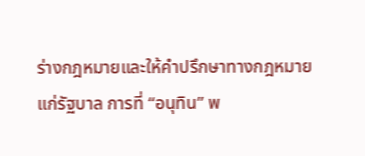ร่างกฎหมายและให้คำปรึกษาทางกฎหมายแก่รัฐบาล การที่ “อนุทิน” พ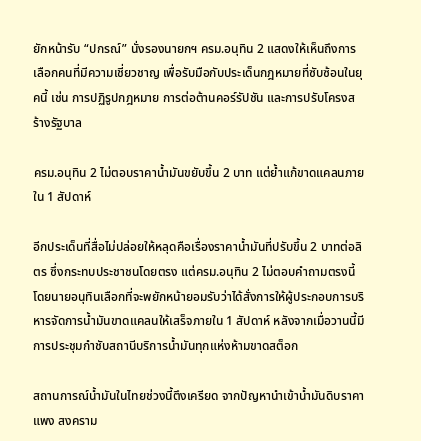ยักหน้ารับ “ปกรณ์” นั่งรองนายกฯ ครม.อนุทิน 2 แสดงให้เห็นถึงการเลือกคนที่มีความเชี่ยวชาญ เพื่อรับมือกับประเด็นกฎหมายที่ซับซ้อนในยุคนี้ เช่น การปฏิรูปกฎหมาย การต่อต้านคอร์รัปชัน และการปรับโครงสร้างรัฐบาล

ครม.อนุทิน 2 ไม่ตอบราคาน้ำมันขยับขึ้น 2 บาท แต่ย้ำแก้ขาดแคลนภายใน 1 สัปดาห์

อีกประเด็นที่สื่อไม่ปล่อยให้หลุดคือเรื่องราคาน้ำมันที่ปรับขึ้น 2 บาทต่อลิตร ซึ่งกระทบประชาชนโดยตรง แต่ครม.อนุทิน 2 ไม่ตอบคำถามตรงนี้ โดยนายอนุทินเลือกที่จะพยักหน้ายอมรับว่าได้สั่งการให้ผู้ประกอบการบริหารจัดการน้ำมันขาดแคลนให้เสร็จภายใน 1 สัปดาห์ หลังจากเมื่อวานนี้มีการประชุมกำชับสถานีบริการน้ำมันทุกแห่งห้ามขาดสต็อก

สถานการณ์น้ำมันในไทยช่วงนี้ตึงเครียด จากปัญหานำเข้าน้ำมันดิบราคาแพง สงคราม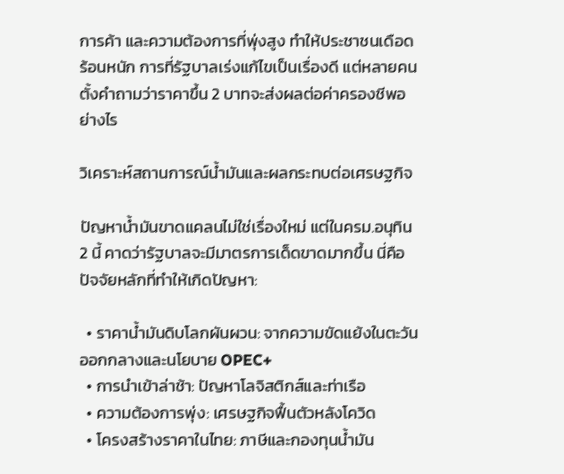การค้า และความต้องการที่พุ่งสูง ทำให้ประชาชนเดือดร้อนหนัก การที่รัฐบาลเร่งแก้ไขเป็นเรื่องดี แต่หลายคนตั้งคำถามว่าราคาขึ้น 2 บาทจะส่งผลต่อค่าครองชีพอย่างไร

วิเคราะห์สถานการณ์น้ำมันและผลกระทบต่อเศรษฐกิจ

ปัญหาน้ำมันขาดแคลนไม่ใช่เรื่องใหม่ แต่ในครม.อนุทิน 2 นี้ คาดว่ารัฐบาลจะมีมาตรการเด็ดขาดมากขึ้น นี่คือปัจจัยหลักที่ทำให้เกิดปัญหา:

  • ราคาน้ำมันดิบโลกผันผวน: จากความขัดแย้งในตะวันออกกลางและนโยบาย OPEC+
  • การนำเข้าล่าช้า: ปัญหาโลจิสติกส์และท่าเรือ
  • ความต้องการพุ่ง: เศรษฐกิจฟื้นตัวหลังโควิด
  • โครงสร้างราคาในไทย: ภาษีและกองทุนน้ำมัน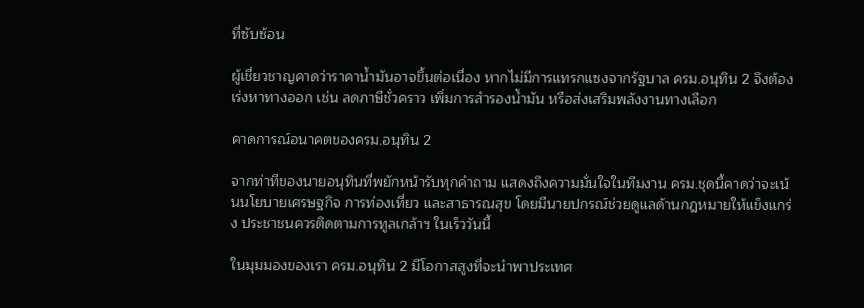ที่ซับซ้อน

ผู้เชี่ยวชาญคาดว่าราคาน้ำมันอาจขึ้นต่อเนื่อง หากไม่มีการแทรกแซงจากรัฐบาล ครม.อนุทิน 2 จึงต้องเร่งหาทางออก เช่น ลดภาษีชั่วคราว เพิ่มการสำรองน้ำมัน หรือส่งเสริมพลังงานทางเลือก

คาดการณ์อนาคตของครม.อนุทิน 2

จากท่าทีของนายอนุทินที่พยักหน้ารับทุกคำถาม แสดงถึงความมั่นใจในทีมงาน ครม.ชุดนี้คาดว่าจะเน้นนโยบายเศรษฐกิจ การท่องเที่ยว และสาธารณสุข โดยมีนายปกรณ์ช่วยดูแลด้านกฎหมายให้แข็งแกร่ง ประชาชนควรติดตามการทูลเกล้าฯ ในเร็ววันนี้

ในมุมมองของเรา ครม.อนุทิน 2 มีโอกาสสูงที่จะนำพาประเทศ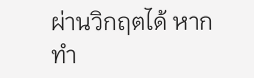ผ่านวิกฤตได้ หากทำ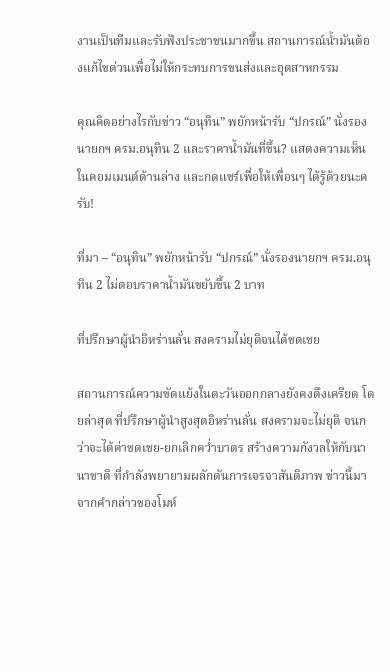งานเป็นทีมและรับฟังประชาชนมากขึ้น สถานการณ์น้ำมันต้องแก้ไขด่วนเพื่อไม่ให้กระทบการขนส่งและอุตสาหกรรม

คุณคิดอย่างไรกับข่าว “อนุทิน” พยักหน้ารับ “ปกรณ์” นั่งรองนายกฯ ครม.อนุทิน 2 และราคาน้ำมันที่ขึ้น? แสดงความเห็นในคอมเมนต์ด้านล่าง และกดแชร์เพื่อให้เพื่อนๆ ได้รู้ด้วยนะครับ!

ที่มา – “อนุทิน” พยักหน้ารับ “ปกรณ์” นั่งรองนายกฯ ครม.อนุทิน 2 ไม่ตอบราคาน้ำมันขยับขึ้น 2 บาท

ที่ปรึกษาผู้นำอิหร่านลั่น สงครามไม่ยุติจนได้ชดเชย

สถานการณ์ความขัดแย้งในตะวันออกกลางยังคงตึงเครียด โดยล่าสุด ที่ปรึกษาผู้นำสูงสุดอิหร่านลั่น สงครามจะไม่ยุติ จนกว่าจะได้ค่าชดเชย-ยกเลิกคว่ำบาตร สร้างความกังวลให้กับนานาชาติ ที่กำลังพยายามผลักดันการเจรจาสันติภาพ ข่าวนี้มาจากคำกล่าวของโมห์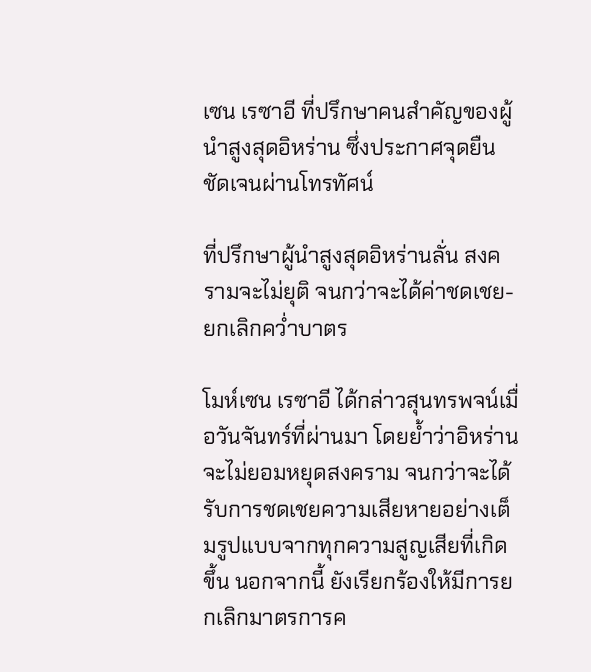เซน เรซาอี ที่ปรึกษาคนสำคัญของผู้นำสูงสุดอิหร่าน ซึ่งประกาศจุดยืนชัดเจนผ่านโทรทัศน์

ที่ปรึกษาผู้นำสูงสุดอิหร่านลั่น สงครามจะไม่ยุติ จนกว่าจะได้ค่าชดเชย-ยกเลิกคว่ำบาตร

โมห์เซน เรซาอี ได้กล่าวสุนทรพจน์เมื่อวันจันทร์ที่ผ่านมา โดยย้ำว่าอิหร่านจะไม่ยอมหยุดสงคราม จนกว่าจะได้รับการชดเชยความเสียหายอย่างเต็มรูปแบบจากทุกความสูญเสียที่เกิดขึ้น นอกจากนี้ ยังเรียกร้องให้มีการยกเลิกมาตรการค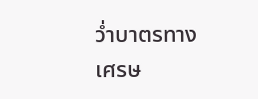ว่ำบาตรทางเศรษ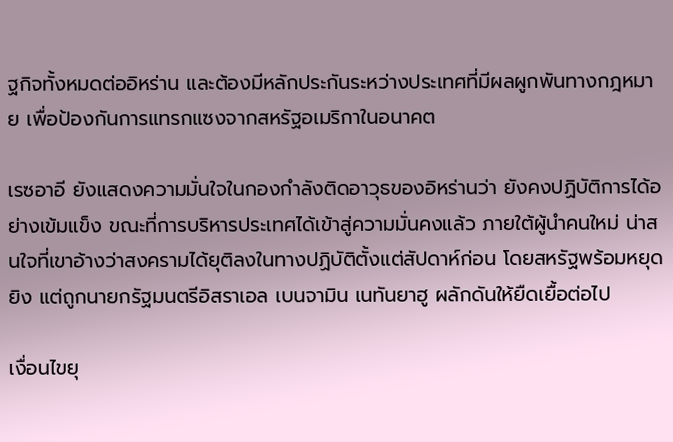ฐกิจทั้งหมดต่ออิหร่าน และต้องมีหลักประกันระหว่างประเทศที่มีผลผูกพันทางกฎหมาย เพื่อป้องกันการแทรกแซงจากสหรัฐอเมริกาในอนาคต

เรซอาอี ยังแสดงความมั่นใจในกองกำลังติดอาวุธของอิหร่านว่า ยังคงปฏิบัติการได้อย่างเข้มแข็ง ขณะที่การบริหารประเทศได้เข้าสู่ความมั่นคงแล้ว ภายใต้ผู้นำคนใหม่ น่าสนใจที่เขาอ้างว่าสงครามได้ยุติลงในทางปฏิบัติตั้งแต่สัปดาห์ก่อน โดยสหรัฐพร้อมหยุดยิง แต่ถูกนายกรัฐมนตรีอิสราเอล เบนจามิน เนทันยาฮู ผลักดันให้ยืดเยื้อต่อไป

เงื่อนไขยุ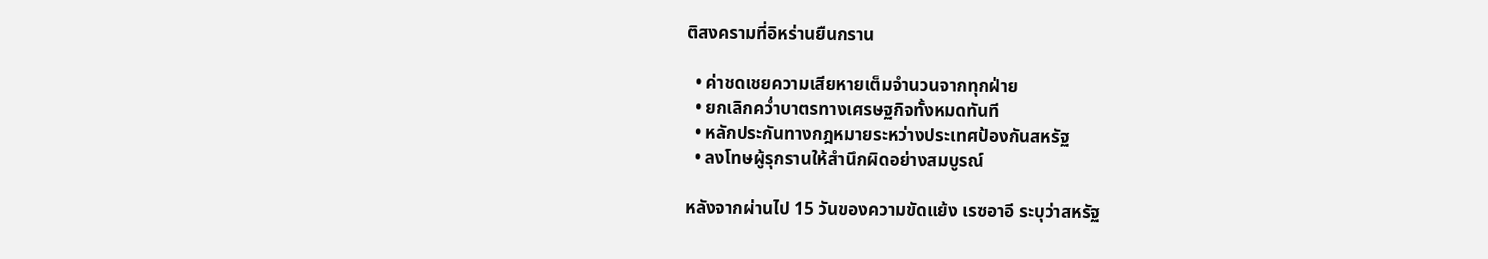ติสงครามที่อิหร่านยืนกราน

  • ค่าชดเชยความเสียหายเต็มจำนวนจากทุกฝ่าย
  • ยกเลิกคว่ำบาตรทางเศรษฐกิจทั้งหมดทันที
  • หลักประกันทางกฎหมายระหว่างประเทศป้องกันสหรัฐ
  • ลงโทษผู้รุกรานให้สำนึกผิดอย่างสมบูรณ์

หลังจากผ่านไป 15 วันของความขัดแย้ง เรซอาอี ระบุว่าสหรัฐ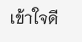เข้าใจดี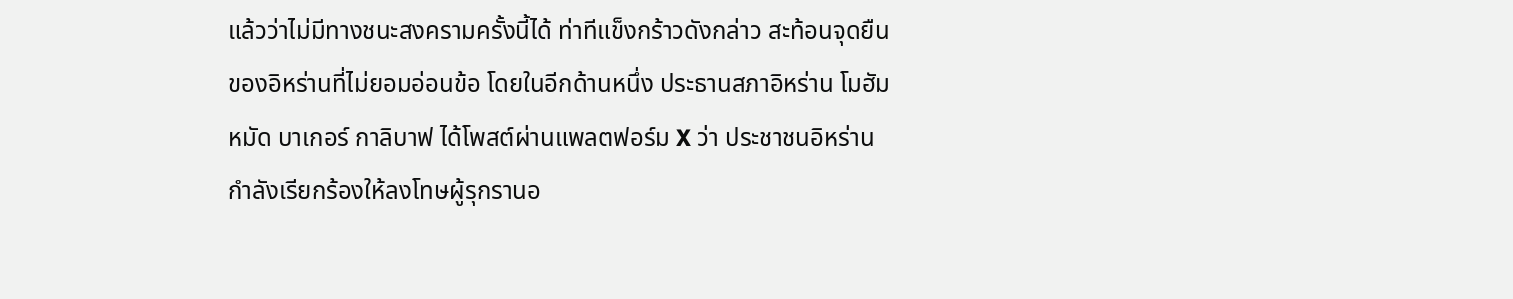แล้วว่าไม่มีทางชนะสงครามครั้งนี้ได้ ท่าทีแข็งกร้าวดังกล่าว สะท้อนจุดยืนของอิหร่านที่ไม่ยอมอ่อนข้อ โดยในอีกด้านหนึ่ง ประธานสภาอิหร่าน โมฮัมหมัด บาเกอร์ กาลิบาฟ ได้โพสต์ผ่านแพลตฟอร์ม X ว่า ประชาชนอิหร่านกำลังเรียกร้องให้ลงโทษผู้รุกรานอ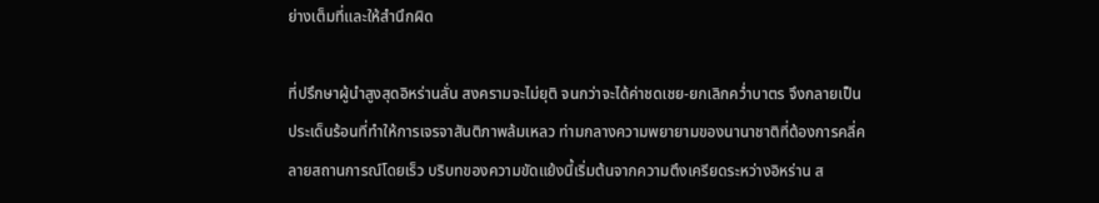ย่างเต็มที่และให้สำนึกผิด

ที่ปรึกษาผู้นำสูงสุดอิหร่านลั่น สงครามจะไม่ยุติ จนกว่าจะได้ค่าชดเชย-ยกเลิกคว่ำบาตร จึงกลายเป็นประเด็นร้อนที่ทำให้การเจรจาสันติภาพล้มเหลว ท่ามกลางความพยายามของนานาชาติที่ต้องการคลี่คลายสถานการณ์โดยเร็ว บริบทของความขัดแย้งนี้เริ่มต้นจากความตึงเครียดระหว่างอิหร่าน ส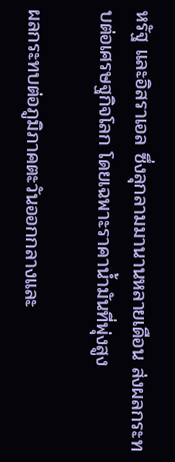หรัฐ และอิสราเอล ซึ่งลุกลามมานานหลายเดือน ส่งผลกระทบต่อเศรษฐกิจโลก โดยเฉพาะราคาน้ำมันที่พุ่งสูง

ผลกระทบต่อภูมิภาคตะวันออกกลางและ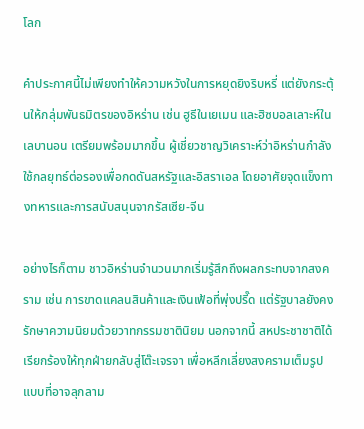โลก

คำประกาศนี้ไม่เพียงทำให้ความหวังในการหยุดยิงริบหรี่ แต่ยังกระตุ้นให้กลุ่มพันธมิตรของอิหร่าน เช่น ฮูธีในเยเมน และฮิซบอลเลาะห์ในเลบานอน เตรียมพร้อมมากขึ้น ผู้เชี่ยวชาญวิเคราะห์ว่าอิหร่านกำลังใช้กลยุทธ์ต่อรองเพื่อกดดันสหรัฐและอิสราเอล โดยอาศัยจุดแข็งทางทหารและการสนับสนุนจากรัสเซีย-จีน

อย่างไรก็ตาม ชาวอิหร่านจำนวนมากเริ่มรู้สึกถึงผลกระทบจากสงคราม เช่น การขาดแคลนสินค้าและเงินเฟ้อที่พุ่งปรี๊ด แต่รัฐบาลยังคงรักษาความนิยมด้วยวาทกรรมชาตินิยม นอกจากนี้ สหประชาชาติได้เรียกร้องให้ทุกฝ่ายกลับสู่โต๊ะเจรจา เพื่อหลีกเลี่ยงสงครามเต็มรูปแบบที่อาจลุกลาม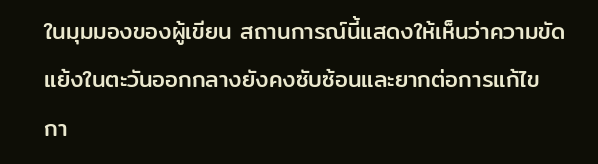ในมุมมองของผู้เขียน สถานการณ์นี้แสดงให้เห็นว่าความขัดแย้งในตะวันออกกลางยังคงซับซ้อนและยากต่อการแก้ไข กา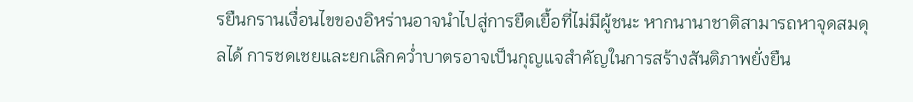รยืนกรานเงื่อนไขของอิหร่านอาจนำไปสู่การยืดเยื้อที่ไม่มีผู้ชนะ หากนานาชาติสามารถหาจุดสมดุลได้ การชดเชยและยกเลิกคว่ำบาตรอาจเป็นกุญแจสำคัญในการสร้างสันติภาพยั่งยืน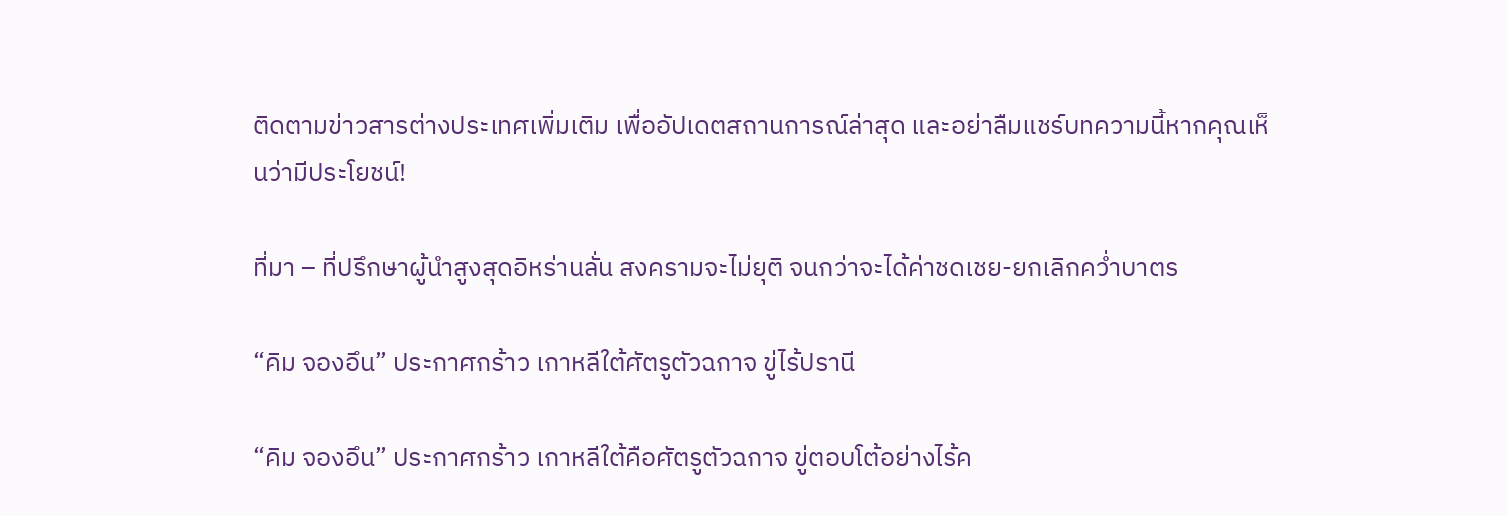ติดตามข่าวสารต่างประเทศเพิ่มเติม เพื่ออัปเดตสถานการณ์ล่าสุด และอย่าลืมแชร์บทความนี้หากคุณเห็นว่ามีประโยชน์!

ที่มา – ที่ปรึกษาผู้นำสูงสุดอิหร่านลั่น สงครามจะไม่ยุติ จนกว่าจะได้ค่าชดเชย-ยกเลิกคว่ำบาตร

“คิม จองอึน” ประกาศกร้าว เกาหลีใต้ศัตรูตัวฉกาจ ขู่ไร้ปรานี

“คิม จองอึน” ประกาศกร้าว เกาหลีใต้คือศัตรูตัวฉกาจ ขู่ตอบโต้อย่างไร้ค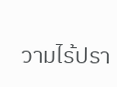วามไร้ปรา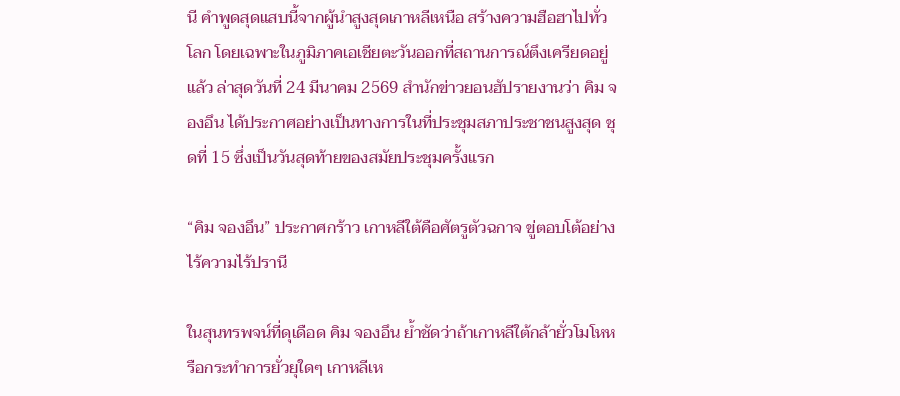นี คำพูดสุดแสบนี้จากผู้นำสูงสุดเกาหลีเหนือ สร้างความฮือฮาไปทั่วโลก โดยเฉพาะในภูมิภาคเอเชียตะวันออกที่สถานการณ์ตึงเครียดอยู่แล้ว ล่าสุดวันที่ 24 มีนาคม 2569 สำนักข่าวยอนฮัปรายงานว่า คิม จองอึน ได้ประกาศอย่างเป็นทางการในที่ประชุมสภาประชาชนสูงสุด ชุดที่ 15 ซึ่งเป็นวันสุดท้ายของสมัยประชุมครั้งแรก

“คิม จองอึน” ประกาศกร้าว เกาหลีใต้คือศัตรูตัวฉกาจ ขู่ตอบโต้อย่างไร้ความไร้ปรานี

ในสุนทรพจน์ที่ดุเดือด คิม จองอึน ย้ำชัดว่าถ้าเกาหลีใต้กล้ายั่วโมโหหรือกระทำการยั่วยุใดๆ เกาหลีเห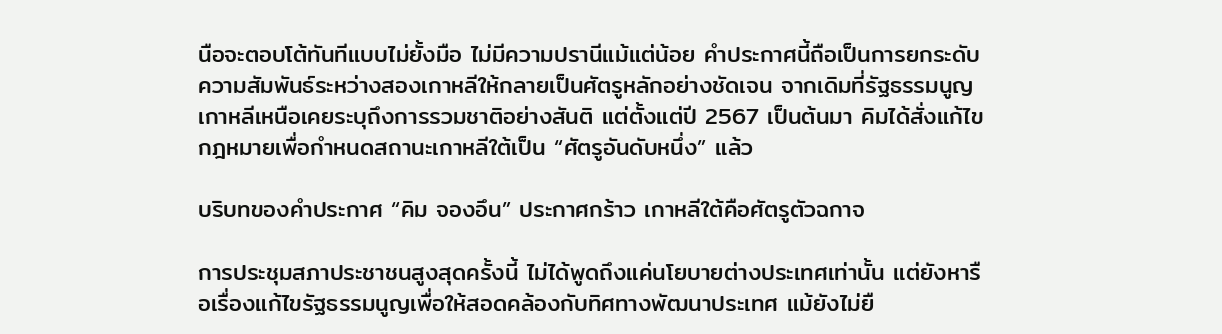นือจะตอบโต้ทันทีแบบไม่ยั้งมือ ไม่มีความปรานีแม้แต่น้อย คำประกาศนี้ถือเป็นการยกระดับความสัมพันธ์ระหว่างสองเกาหลีให้กลายเป็นศัตรูหลักอย่างชัดเจน จากเดิมที่รัฐธรรมนูญเกาหลีเหนือเคยระบุถึงการรวมชาติอย่างสันติ แต่ตั้งแต่ปี 2567 เป็นต้นมา คิมได้สั่งแก้ไขกฎหมายเพื่อกำหนดสถานะเกาหลีใต้เป็น “ศัตรูอันดับหนึ่ง” แล้ว

บริบทของคำประกาศ “คิม จองอึน” ประกาศกร้าว เกาหลีใต้คือศัตรูตัวฉกาจ

การประชุมสภาประชาชนสูงสุดครั้งนี้ ไม่ได้พูดถึงแค่นโยบายต่างประเทศเท่านั้น แต่ยังหารือเรื่องแก้ไขรัฐธรรมนูญเพื่อให้สอดคล้องกับทิศทางพัฒนาประเทศ แม้ยังไม่ยื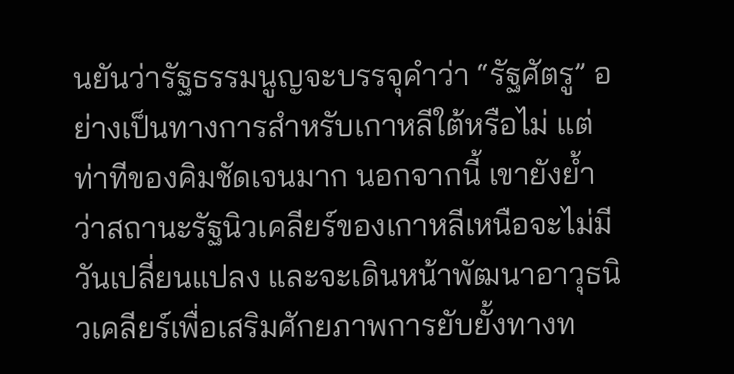นยันว่ารัฐธรรมนูญจะบรรจุคำว่า “รัฐศัตรู” อย่างเป็นทางการสำหรับเกาหลีใต้หรือไม่ แต่ท่าทีของคิมชัดเจนมาก นอกจากนี้ เขายังย้ำว่าสถานะรัฐนิวเคลียร์ของเกาหลีเหนือจะไม่มีวันเปลี่ยนแปลง และจะเดินหน้าพัฒนาอาวุธนิวเคลียร์เพื่อเสริมศักยภาพการยับยั้งทางท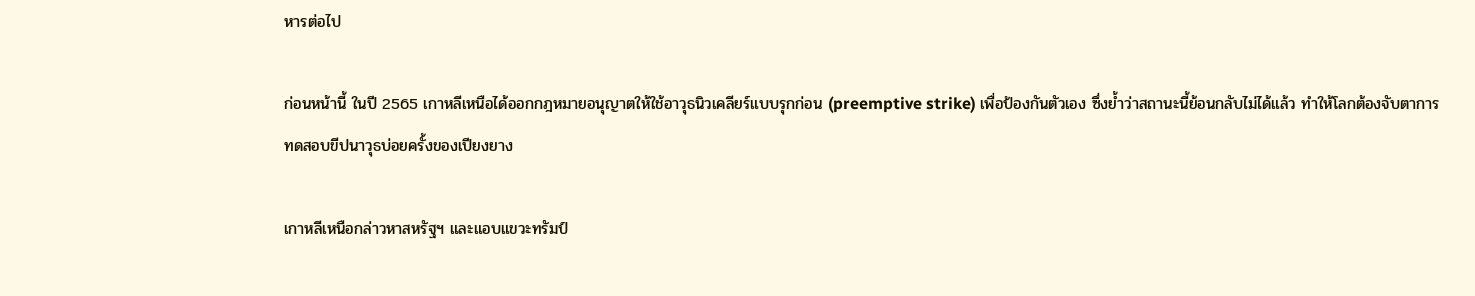หารต่อไป

ก่อนหน้านี้ ในปี 2565 เกาหลีเหนือได้ออกกฎหมายอนุญาตให้ใช้อาวุธนิวเคลียร์แบบรุกก่อน (preemptive strike) เพื่อป้องกันตัวเอง ซึ่งย้ำว่าสถานะนี้ย้อนกลับไม่ได้แล้ว ทำให้โลกต้องจับตาการทดสอบขีปนาวุธบ่อยครั้งของเปียงยาง

เกาหลีเหนือกล่าวหาสหรัฐฯ และแอบแขวะทรัมป์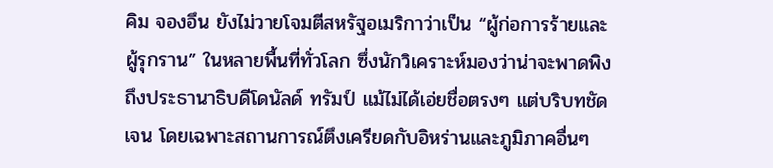คิม จองอึน ยังไม่วายโจมตีสหรัฐอเมริกาว่าเป็น “ผู้ก่อการร้ายและผู้รุกราน” ในหลายพื้นที่ทั่วโลก ซึ่งนักวิเคราะห์มองว่าน่าจะพาดพิงถึงประธานาธิบดีโดนัลด์ ทรัมป์ แม้ไม่ได้เอ่ยชื่อตรงๆ แต่บริบทชัดเจน โดยเฉพาะสถานการณ์ตึงเครียดกับอิหร่านและภูมิภาคอื่นๆ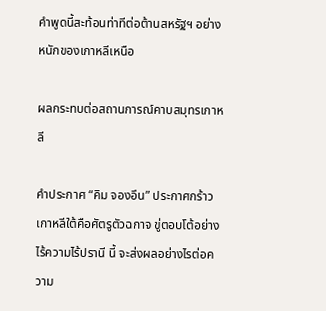คำพูดนี้สะท้อนท่าทีต่อต้านสหรัฐฯ อย่างหนักของเกาหลีเหนือ

ผลกระทบต่อสถานการณ์คาบสมุทรเกาหลี

คำประกาศ “คิม จองอึน” ประกาศกร้าว เกาหลีใต้คือศัตรูตัวฉกาจ ขู่ตอบโต้อย่างไร้ความไร้ปรานี นี้ จะส่งผลอย่างไรต่อความ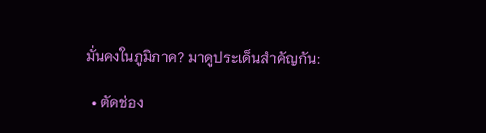มั่นคงในภูมิภาค? มาดูประเด็นสำคัญกัน:

  • ตัดช่อง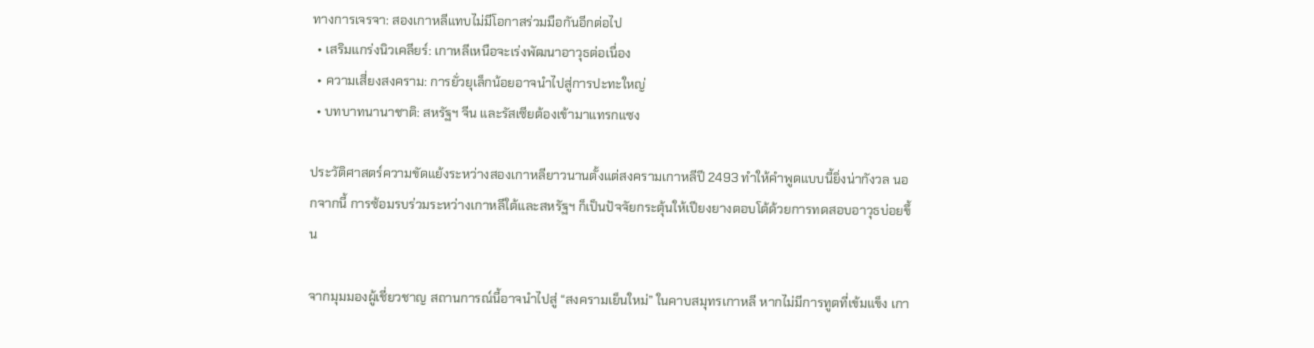ทางการเจรจา: สองเกาหลีแทบไม่มีโอกาสร่วมมือกันอีกต่อไป
  • เสริมแกร่งนิวเคลียร์: เกาหลีเหนือจะเร่งพัฒนาอาวุธต่อเนื่อง
  • ความเสี่ยงสงคราม: การยั่วยุเล็กน้อยอาจนำไปสู่การปะทะใหญ่
  • บทบาทนานาชาติ: สหรัฐฯ จีน และรัสเซียต้องเข้ามาแทรกแซง

ประวัติศาสตร์ความขัดแย้งระหว่างสองเกาหลียาวนานตั้งแต่สงครามเกาหลีปี 2493 ทำให้คำพูดแบบนี้ยิ่งน่ากังวล นอกจากนี้ การซ้อมรบร่วมระหว่างเกาหลีใต้และสหรัฐฯ ก็เป็นปัจจัยกระตุ้นให้เปียงยางตอบโต้ด้วยการทดสอบอาวุธบ่อยขึ้น

จากมุมมองผู้เชี่ยวชาญ สถานการณ์นี้อาจนำไปสู่ “สงครามเย็นใหม่” ในคาบสมุทรเกาหลี หากไม่มีการทูตที่เข้มแข็ง เกา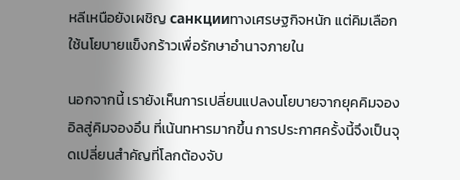หลีเหนือยังเผชิญ санкцииทางเศรษฐกิจหนัก แต่คิมเลือกใช้นโยบายแข็งกร้าวเพื่อรักษาอำนาจภายใน

นอกจากนี้ เรายังเห็นการเปลี่ยนแปลงนโยบายจากยุคคิมจองอิลสู่คิมจองอึน ที่เน้นทหารมากขึ้น การประกาศครั้งนี้จึงเป็นจุดเปลี่ยนสำคัญที่โลกต้องจับ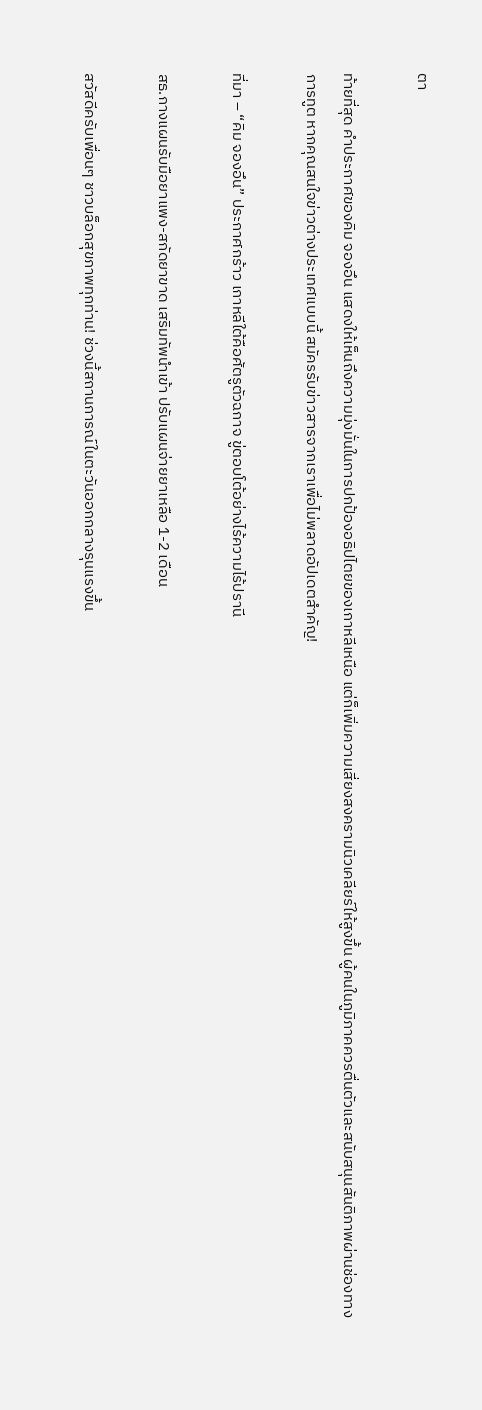ตา

ท้ายที่สุด คำประกาศของคิม จองอึน แสดงให้เห็นถึงความมุ่งมั่นในการปกป้องอธิปไตยของเกาหลีเหนือ แต่ก็เพิ่มความเสี่ยงสงครามนิวเคลียร์ให้สูงขึ้น ผู้คนในภูมิภาคควรตื่นตัวและสนับสนุนสันติภาพผ่านช่องทางการทูต หากคุณสนใจข่าวต่างประเทศแบบนี้ สมัครรับข่าวสารจากเราเพื่อไม่พลาดอัปเดตสำคัญ!

ที่มา – “คิม จองอึน” ประกาศกร้าว เกาหลีใต้คือศัตรูตัวฉกาจ ขู่ตอบโต้อย่างไร้ความไร้ปรานี

สธ.กางแผนรับมือยาแพง-สกัดยาขาด เสริมทัพนำเข้า ปรับแผนจ่ายยาเหลือ 1-2 เดือน

สวัสดีครับเพื่อนๆ ชาวบล็อกสุขภาพทุกท่าน! ช่วงนี้สถานการณ์ในตะวันออกกลางรุนแรงขึ้น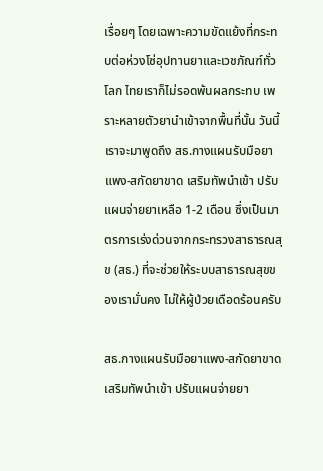เรื่อยๆ โดยเฉพาะความขัดแย้งที่กระทบต่อห่วงโซ่อุปทานยาและเวชภัณฑ์ทั่วโลก ไทยเราก็ไม่รอดพ้นผลกระทบ เพราะหลายตัวยานำเข้าจากพื้นที่นั้น วันนี้เราจะมาพูดถึง สธ.กางแผนรับมือยาแพง-สกัดยาขาด เสริมทัพนำเข้า ปรับแผนจ่ายยาเหลือ 1-2 เดือน ซึ่งเป็นมาตรการเร่งด่วนจากกระทรวงสาธารณสุข (สธ.) ที่จะช่วยให้ระบบสาธารณสุขของเรามั่นคง ไม่ให้ผู้ป่วยเดือดร้อนครับ

สธ.กางแผนรับมือยาแพง-สกัดยาขาด เสริมทัพนำเข้า ปรับแผนจ่ายยา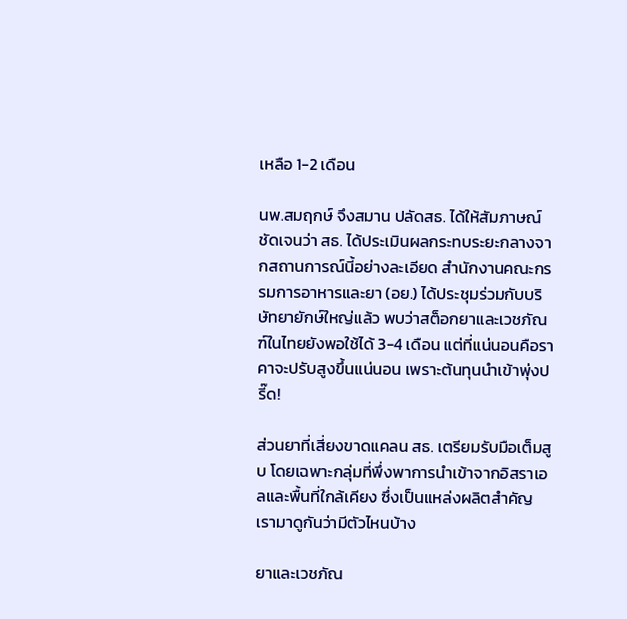เหลือ 1-2 เดือน

นพ.สมฤกษ์ จึงสมาน ปลัดสธ. ได้ให้สัมภาษณ์ชัดเจนว่า สธ. ได้ประเมินผลกระทบระยะกลางจากสถานการณ์นี้อย่างละเอียด สำนักงานคณะกรรมการอาหารและยา (อย.) ได้ประชุมร่วมกับบริษัทยายักษ์ใหญ่แล้ว พบว่าสต็อกยาและเวชภัณฑ์ในไทยยังพอใช้ได้ 3-4 เดือน แต่ที่แน่นอนคือราคาจะปรับสูงขึ้นแน่นอน เพราะต้นทุนนำเข้าพุ่งปรี๊ด!

ส่วนยาที่เสี่ยงขาดแคลน สธ. เตรียมรับมือเต็มสูบ โดยเฉพาะกลุ่มที่พึ่งพาการนำเข้าจากอิสราเอลและพื้นที่ใกล้เคียง ซึ่งเป็นแหล่งผลิตสำคัญ เรามาดูกันว่ามีตัวไหนบ้าง

ยาและเวชภัณ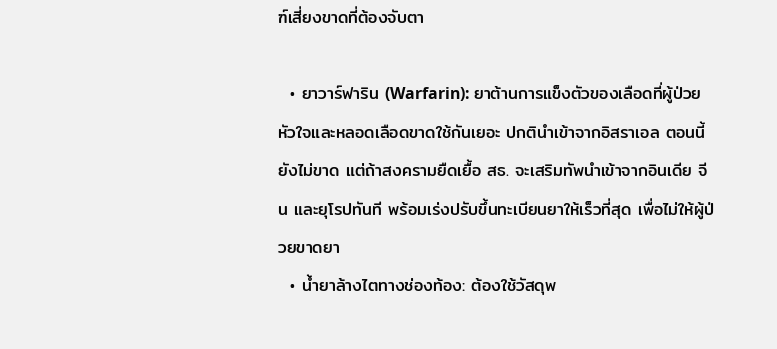ฑ์เสี่ยงขาดที่ต้องจับตา

  • ยาวาร์ฟาริน (Warfarin): ยาต้านการแข็งตัวของเลือดที่ผู้ป่วยหัวใจและหลอดเลือดขาดใช้กันเยอะ ปกตินำเข้าจากอิสราเอล ตอนนี้ยังไม่ขาด แต่ถ้าสงครามยืดเยื้อ สธ. จะเสริมทัพนำเข้าจากอินเดีย จีน และยุโรปทันที พร้อมเร่งปรับขึ้นทะเบียนยาให้เร็วที่สุด เพื่อไม่ให้ผู้ป่วยขาดยา
  • น้ำยาล้างไตทางช่องท้อง: ต้องใช้วัสดุพ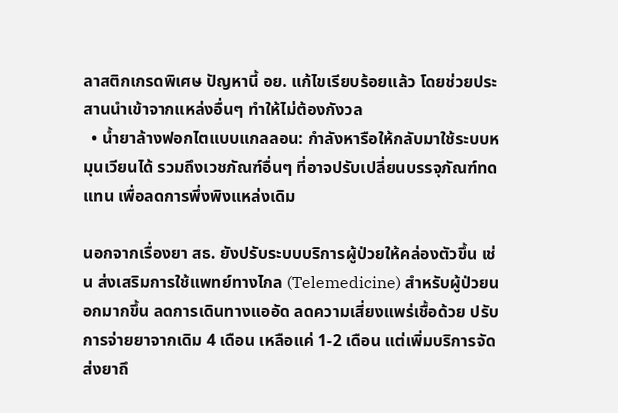ลาสติกเกรดพิเศษ ปัญหานี้ อย. แก้ไขเรียบร้อยแล้ว โดยช่วยประสานนำเข้าจากแหล่งอื่นๆ ทำให้ไม่ต้องกังวล
  • น้ำยาล้างฟอกไตแบบแกลลอน: กำลังหารือให้กลับมาใช้ระบบหมุนเวียนได้ รวมถึงเวชภัณฑ์อื่นๆ ที่อาจปรับเปลี่ยนบรรจุภัณฑ์ทดแทน เพื่อลดการพึ่งพิงแหล่งเดิม

นอกจากเรื่องยา สธ. ยังปรับระบบบริการผู้ป่วยให้คล่องตัวขึ้น เช่น ส่งเสริมการใช้แพทย์ทางไกล (Telemedicine) สำหรับผู้ป่วยนอกมากขึ้น ลดการเดินทางแออัด ลดความเสี่ยงแพร่เชื้อด้วย ปรับการจ่ายยาจากเดิม 4 เดือน เหลือแค่ 1-2 เดือน แต่เพิ่มบริการจัดส่งยาถึ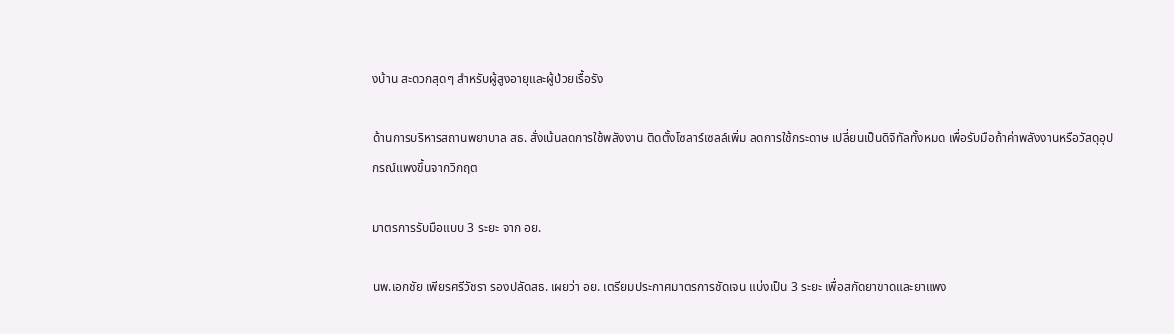งบ้าน สะดวกสุดๆ สำหรับผู้สูงอายุและผู้ป่วยเรื้อรัง

ด้านการบริหารสถานพยาบาล สธ. สั่งเน้นลดการใช้พลังงาน ติดตั้งโซลาร์เซลล์เพิ่ม ลดการใช้กระดาษ เปลี่ยนเป็นดิจิทัลทั้งหมด เพื่อรับมือถ้าค่าพลังงานหรือวัสดุอุปกรณ์แพงขึ้นจากวิกฤต

มาตรการรับมือแบบ 3 ระยะ จาก อย.

นพ.เอกชัย เพียรศรีวัชรา รองปลัดสธ. เผยว่า อย. เตรียมประกาศมาตรการชัดเจน แบ่งเป็น 3 ระยะ เพื่อสกัดยาขาดและยาแพง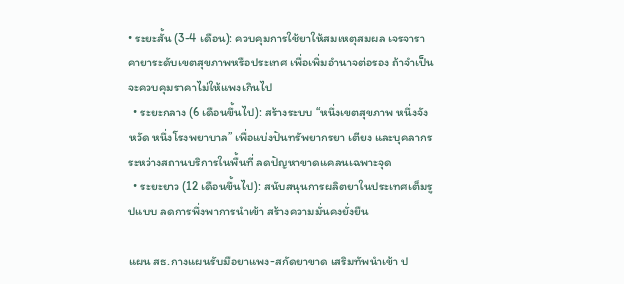• ระยะสั้น (3-4 เดือน): ควบคุมการใช้ยาให้สมเหตุสมผล เจรจาราคายาระดับเขตสุขภาพหรือประเทศ เพื่อเพิ่มอำนาจต่อรอง ถ้าจำเป็นจะควบคุมราคาไม่ให้แพงเกินไป
  • ระยะกลาง (6 เดือนขึ้นไป): สร้างระบบ “หนึ่งเขตสุขภาพ หนึ่งจังหวัด หนึ่งโรงพยาบาล” เพื่อแบ่งปันทรัพยากรยา เตียง และบุคลากร ระหว่างสถานบริการในพื้นที่ ลดปัญหาขาดแคลนเฉพาะจุด
  • ระยะยาว (12 เดือนขึ้นไป): สนับสนุนการผลิตยาในประเทศเต็มรูปแบบ ลดการพึ่งพาการนำเข้า สร้างความมั่นคงยั่งยืน

แผน สธ.กางแผนรับมือยาแพง-สกัดยาขาด เสริมทัพนำเข้า ป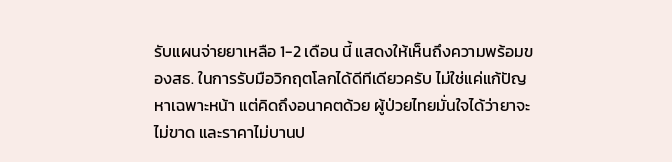รับแผนจ่ายยาเหลือ 1-2 เดือน นี้ แสดงให้เห็นถึงความพร้อมของสธ. ในการรับมือวิกฤตโลกได้ดีทีเดียวครับ ไม่ใช่แค่แก้ปัญหาเฉพาะหน้า แต่คิดถึงอนาคตด้วย ผู้ป่วยไทยมั่นใจได้ว่ายาจะไม่ขาด และราคาไม่บานป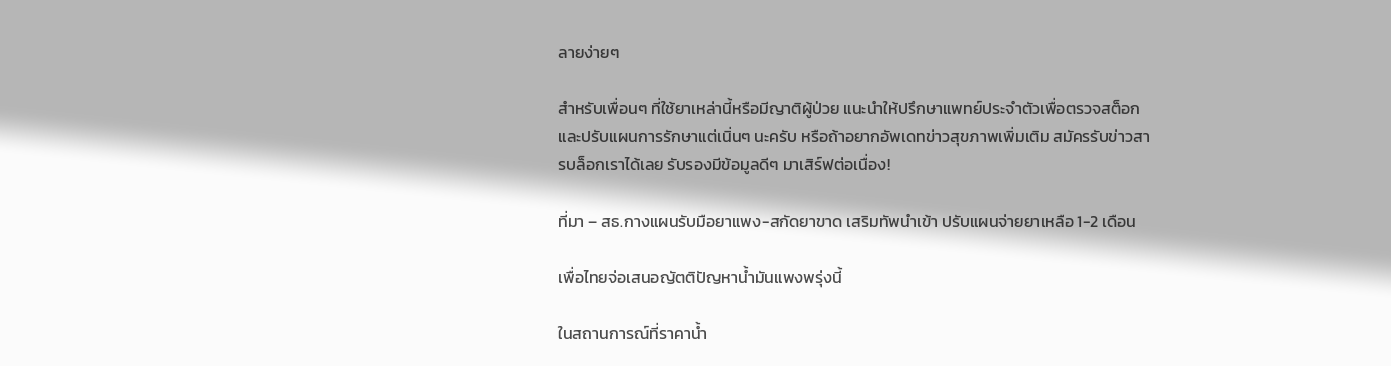ลายง่ายๆ

สำหรับเพื่อนๆ ที่ใช้ยาเหล่านี้หรือมีญาติผู้ป่วย แนะนำให้ปรึกษาแพทย์ประจำตัวเพื่อตรวจสต็อกและปรับแผนการรักษาแต่เนิ่นๆ นะครับ หรือถ้าอยากอัพเดทข่าวสุขภาพเพิ่มเติม สมัครรับข่าวสารบล็อกเราได้เลย รับรองมีข้อมูลดีๆ มาเสิร์ฟต่อเนื่อง!

ที่มา – สธ.กางแผนรับมือยาแพง-สกัดยาขาด เสริมทัพนำเข้า ปรับแผนจ่ายยาเหลือ 1-2 เดือน

เพื่อไทยจ่อเสนอญัตติปัญหาน้ำมันแพงพรุ่งนี้

ในสถานการณ์ที่ราคาน้ำ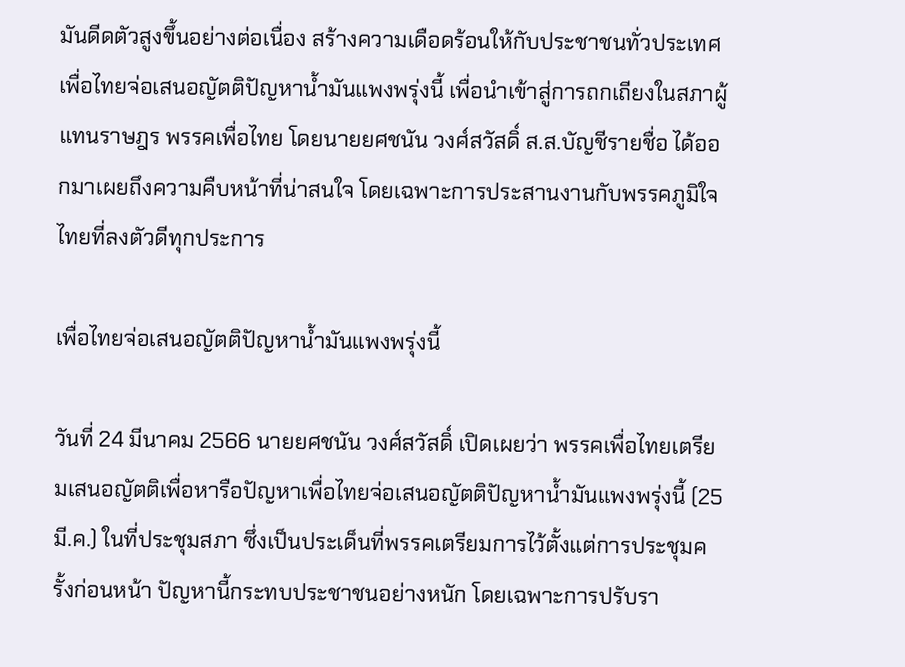มันดีดตัวสูงขึ้นอย่างต่อเนื่อง สร้างความเดือดร้อนให้กับประชาชนทั่วประเทศ เพื่อไทยจ่อเสนอญัตติปัญหาน้ำมันแพงพรุ่งนี้ เพื่อนำเข้าสู่การถกเถียงในสภาผู้แทนราษฎร พรรคเพื่อไทย โดยนายยศชนัน วงศ์สวัสดิ์ ส.ส.บัญชีรายชื่อ ได้ออกมาเผยถึงความคืบหน้าที่น่าสนใจ โดยเฉพาะการประสานงานกับพรรคภูมิใจไทยที่ลงตัวดีทุกประการ

เพื่อไทยจ่อเสนอญัตติปัญหาน้ำมันแพงพรุ่งนี้

วันที่ 24 มีนาคม 2566 นายยศชนัน วงศ์สวัสดิ์ เปิดเผยว่า พรรคเพื่อไทยเตรียมเสนอญัตติเพื่อหารือปัญหาเพื่อไทยจ่อเสนอญัตติปัญหาน้ำมันแพงพรุ่งนี้ (25 มี.ค.) ในที่ประชุมสภา ซึ่งเป็นประเด็นที่พรรคเตรียมการไว้ตั้งแต่การประชุมครั้งก่อนหน้า ปัญหานี้กระทบประชาชนอย่างหนัก โดยเฉพาะการปรับรา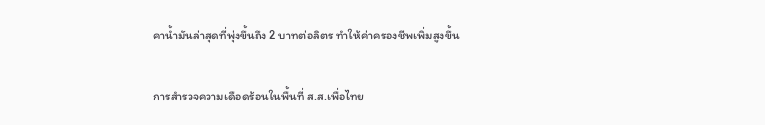คาน้ำมันล่าสุดที่พุ่งขึ้นถึง 2 บาทต่อลิตร ทำให้ค่าครองชีพเพิ่มสูงขึ้น

การสำรวจความเดือดร้อนในพื้นที่ ส.ส.เพื่อไทย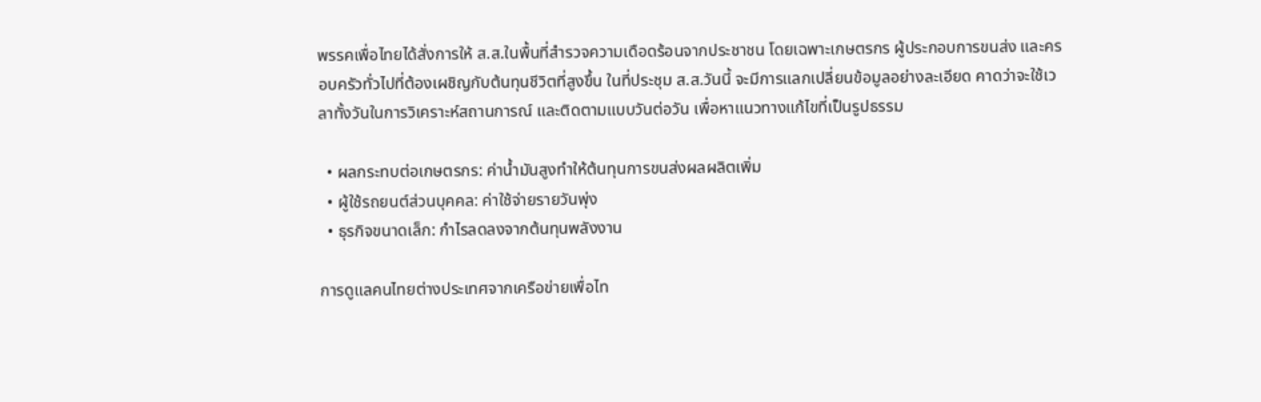พรรคเพื่อไทยได้สั่งการให้ ส.ส.ในพื้นที่สำรวจความเดือดร้อนจากประชาชน โดยเฉพาะเกษตรกร ผู้ประกอบการขนส่ง และครอบครัวทั่วไปที่ต้องเผชิญกับต้นทุนชีวิตที่สูงขึ้น ในที่ประชุม ส.ส.วันนี้ จะมีการแลกเปลี่ยนข้อมูลอย่างละเอียด คาดว่าจะใช้เวลาทั้งวันในการวิเคราะห์สถานการณ์ และติดตามแบบวันต่อวัน เพื่อหาแนวทางแก้ไขที่เป็นรูปธรรม

  • ผลกระทบต่อเกษตรกร: ค่าน้ำมันสูงทำให้ต้นทุนการขนส่งผลผลิตเพิ่ม
  • ผู้ใช้รถยนต์ส่วนบุคคล: ค่าใช้จ่ายรายวันพุ่ง
  • ธุรกิจขนาดเล็ก: กำไรลดลงจากต้นทุนพลังงาน

การดูแลคนไทยต่างประเทศจากเครือข่ายเพื่อไท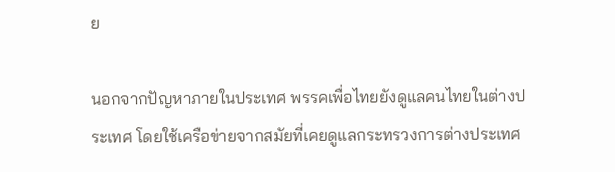ย

นอกจากปัญหาภายในประเทศ พรรคเพื่อไทยยังดูแลคนไทยในต่างประเทศ โดยใช้เครือข่ายจากสมัยที่เคยดูแลกระทรวงการต่างประเทศ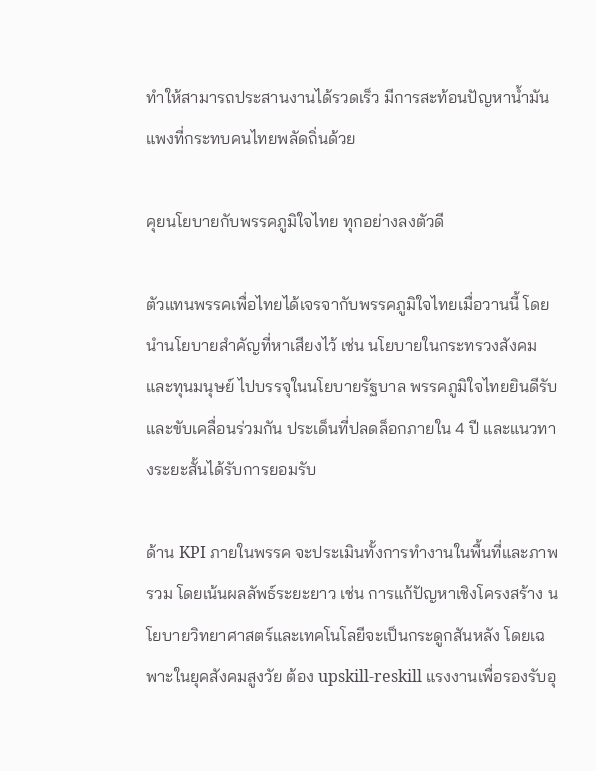ทำให้สามารถประสานงานได้รวดเร็ว มีการสะท้อนปัญหาน้ำมันแพงที่กระทบคนไทยพลัดถิ่นด้วย

คุยนโยบายกับพรรคภูมิใจไทย ทุกอย่างลงตัวดี

ตัวแทนพรรคเพื่อไทยได้เจรจากับพรรคภูมิใจไทยเมื่อวานนี้ โดยนำนโยบายสำคัญที่หาเสียงไว้ เช่น นโยบายในกระทรวงสังคมและทุนมนุษย์ ไปบรรจุในนโยบายรัฐบาล พรรคภูมิใจไทยยินดีรับและขับเคลื่อนร่วมกัน ประเด็นที่ปลดล็อกภายใน 4 ปี และแนวทางระยะสั้นได้รับการยอมรับ

ด้าน KPI ภายในพรรค จะประเมินทั้งการทำงานในพื้นที่และภาพรวม โดยเน้นผลลัพธ์ระยะยาว เช่น การแก้ปัญหาเชิงโครงสร้าง นโยบายวิทยาศาสตร์และเทคโนโลยีจะเป็นกระดูกสันหลัง โดยเฉพาะในยุคสังคมสูงวัย ต้อง upskill-reskill แรงงานเพื่อรองรับอุ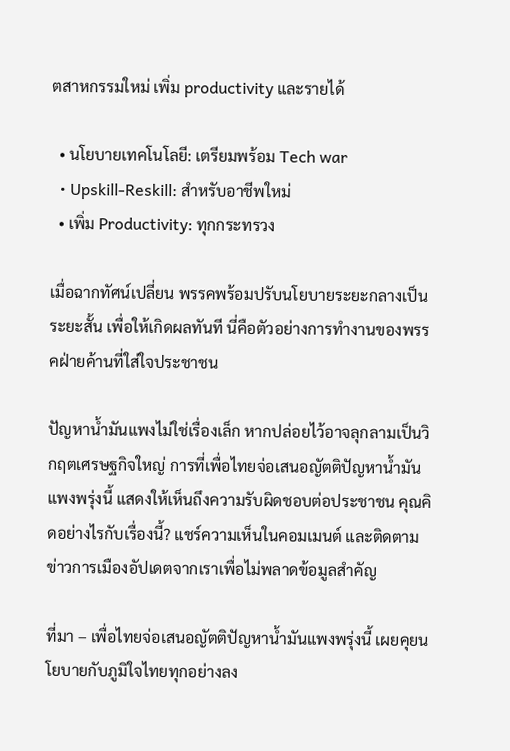ตสาหกรรมใหม่ เพิ่ม productivity และรายได้

  • นโยบายเทคโนโลยี: เตรียมพร้อม Tech war
  • Upskill-Reskill: สำหรับอาชีพใหม่
  • เพิ่ม Productivity: ทุกกระทรวง

เมื่อฉากทัศน์เปลี่ยน พรรคพร้อมปรับนโยบายระยะกลางเป็นระยะสั้น เพื่อให้เกิดผลทันที นี่คือตัวอย่างการทำงานของพรรคฝ่ายค้านที่ใส่ใจประชาชน

ปัญหาน้ำมันแพงไม่ใช่เรื่องเล็ก หากปล่อยไว้อาจลุกลามเป็นวิกฤตเศรษฐกิจใหญ่ การที่เพื่อไทยจ่อเสนอญัตติปัญหาน้ำมันแพงพรุ่งนี้ แสดงให้เห็นถึงความรับผิดชอบต่อประชาชน คุณคิดอย่างไรกับเรื่องนี้? แชร์ความเห็นในคอมเมนต์ และติดตามข่าวการเมืองอัปเดตจากเราเพื่อไม่พลาดข้อมูลสำคัญ

ที่มา – เพื่อไทยจ่อเสนอญัตติปัญหาน้ำมันแพงพรุ่งนี้ เผยคุยนโยบายกับภูมิใจไทยทุกอย่างลง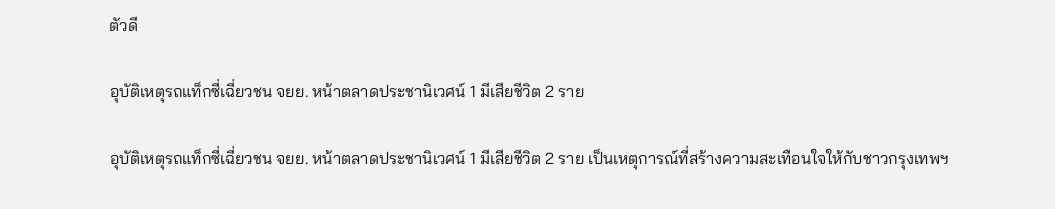ตัวดี

อุบัติเหตุรถแท็กซี่เฉี่ยวชน จยย. หน้าตลาดประชานิเวศน์ 1 มีเสียชีวิต 2 ราย

อุบัติเหตุรถแท็กซี่เฉี่ยวชน จยย. หน้าตลาดประชานิเวศน์ 1 มีเสียชีวิต 2 ราย เป็นเหตุการณ์ที่สร้างความสะเทือนใจให้กับชาวกรุงเทพฯ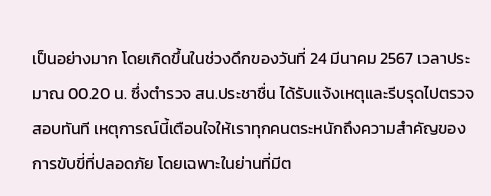เป็นอย่างมาก โดยเกิดขึ้นในช่วงดึกของวันที่ 24 มีนาคม 2567 เวลาประมาณ 00.20 น. ซึ่งตำรวจ สน.ประชาชื่น ได้รับแจ้งเหตุและรีบรุดไปตรวจสอบทันที เหตุการณ์นี้เตือนใจให้เราทุกคนตระหนักถึงความสำคัญของการขับขี่ที่ปลอดภัย โดยเฉพาะในย่านที่มีต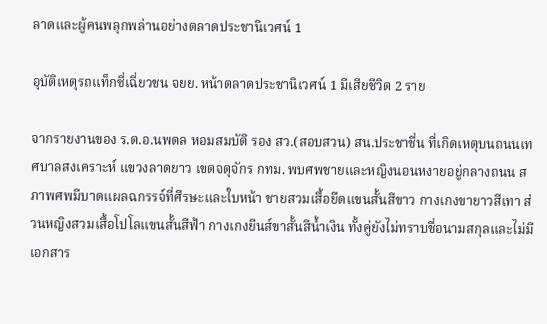ลาดและผู้คนพลุกพล่านอย่างตลาดประชานิเวศน์ 1

อุบัติเหตุรถแท็กซี่เฉี่ยวชน จยย. หน้าตลาดประชานิเวศน์ 1 มีเสียชีวิต 2 ราย

จากรายงานของ ร.ต.อ.นพดล หอมสมบัติ รอง สว.(สอบสวน) สน.ประชาชื่น ที่เกิดเหตุบนถนนเทศบาลสงเคราะห์ แขวงลาดยาว เขตจตุจักร กทม. พบศพชายและหญิงนอนหงายอยู่กลางถนน สภาพศพมีบาดแผลฉกรรจ์ที่ศีรษะและใบหน้า ชายสวมเสื้อยืดแขนสั้นสีขาว กางเกงขายาวสีเทา ส่วนหญิงสวมเสื้อโปโลแขนสั้นสีฟ้า กางเกงยีนส์ขาสั้นสีน้ำเงิน ทั้งคู่ยังไม่ทราบชื่อนามสกุลและไม่มีเอกสาร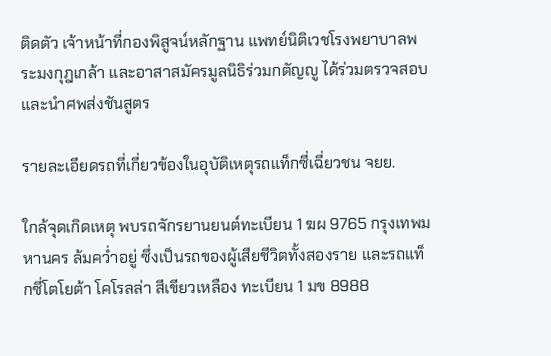ติดตัว เจ้าหน้าที่กองพิสูจน์หลักฐาน แพทย์นิติเวชโรงพยาบาลพระมงกุฎเกล้า และอาสาสมัครมูลนิธิร่วมกตัญญู ได้ร่วมตรวจสอบและนำศพส่งชันสูตร

รายละเอียดรถที่เกี่ยวข้องในอุบัติเหตุรถแท็กซี่เฉี่ยวชน จยย.

ใกล้จุดเกิดเหตุ พบรถจักรยานยนต์ทะเบียน 1 ฆผ 9765 กรุงเทพมหานคร ล้มคว่ำอยู่ ซึ่งเป็นรถของผู้เสียชีวิตทั้งสองราย และรถแท็กซี่โตโยต้า โคโรลล่า สีเขียวเหลือง ทะเบียน 1 มข 8988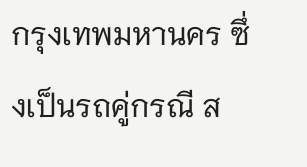กรุงเทพมหานคร ซึ่งเป็นรถคู่กรณี ส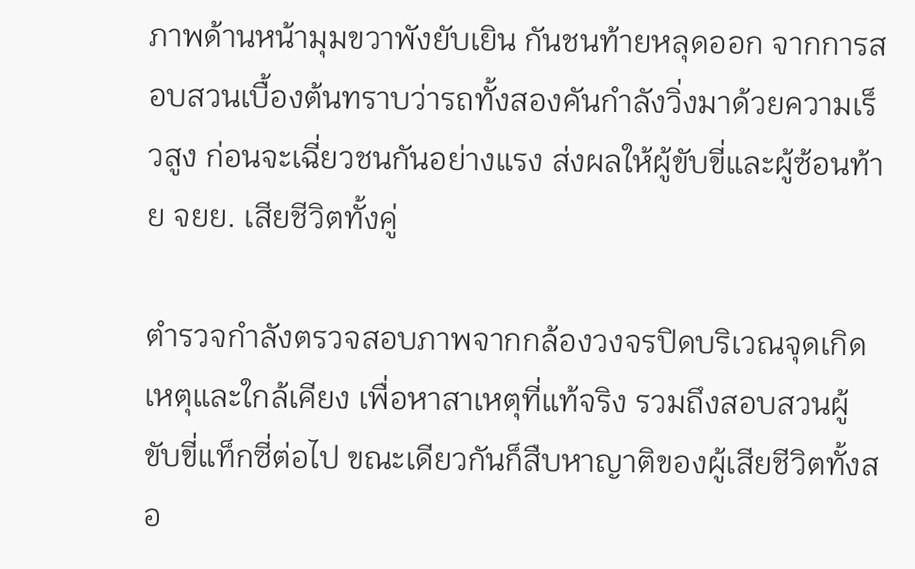ภาพด้านหน้ามุมขวาพังยับเยิน กันชนท้ายหลุดออก จากการสอบสวนเบื้องต้นทราบว่ารถทั้งสองคันกำลังวิ่งมาด้วยความเร็วสูง ก่อนจะเฉี่ยวชนกันอย่างแรง ส่งผลให้ผู้ขับขี่และผู้ซ้อนท้าย จยย. เสียชีวิตทั้งคู่

ตำรวจกำลังตรวจสอบภาพจากกล้องวงจรปิดบริเวณจุดเกิดเหตุและใกล้เคียง เพื่อหาสาเหตุที่แท้จริง รวมถึงสอบสวนผู้ขับขี่แท็กซี่ต่อไป ขณะเดียวกันก็สืบหาญาติของผู้เสียชีวิตทั้งสอ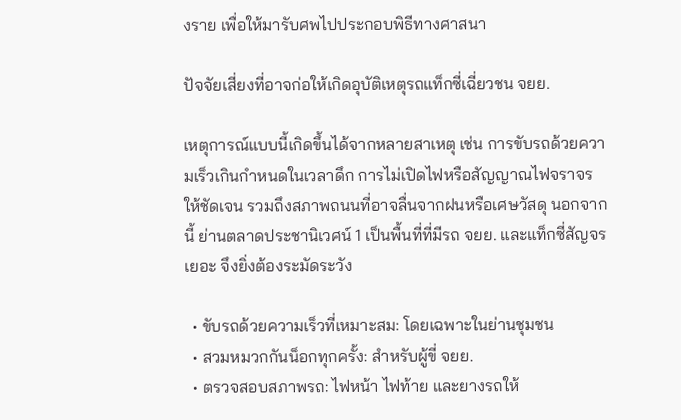งราย เพื่อให้มารับศพไปประกอบพิธีทางศาสนา

ปัจจัยเสี่ยงที่อาจก่อให้เกิดอุบัติเหตุรถแท็กซี่เฉี่ยวชน จยย.

เหตุการณ์แบบนี้เกิดขึ้นได้จากหลายสาเหตุ เช่น การขับรถด้วยความเร็วเกินกำหนดในเวลาดึก การไม่เปิดไฟหรือสัญญาณไฟจราจรให้ชัดเจน รวมถึงสภาพถนนที่อาจลื่นจากฝนหรือเศษวัสดุ นอกจากนี้ ย่านตลาดประชานิเวศน์ 1 เป็นพื้นที่ที่มีรถ จยย. และแท็กซี่สัญจรเยอะ จึงยิ่งต้องระมัดระวัง

  • ขับรถด้วยความเร็วที่เหมาะสม: โดยเฉพาะในย่านชุมชน
  • สวมหมวกกันน็อกทุกครั้ง: สำหรับผู้ขี่ จยย.
  • ตรวจสอบสภาพรถ: ไฟหน้า ไฟท้าย และยางรถให้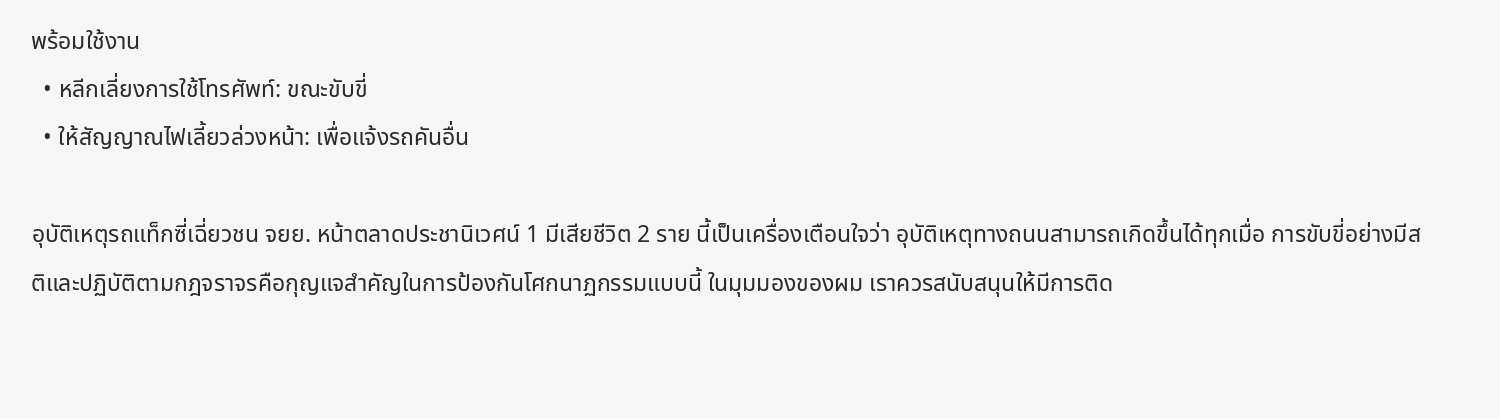พร้อมใช้งาน
  • หลีกเลี่ยงการใช้โทรศัพท์: ขณะขับขี่
  • ให้สัญญาณไฟเลี้ยวล่วงหน้า: เพื่อแจ้งรถคันอื่น

อุบัติเหตุรถแท็กซี่เฉี่ยวชน จยย. หน้าตลาดประชานิเวศน์ 1 มีเสียชีวิต 2 ราย นี้เป็นเครื่องเตือนใจว่า อุบัติเหตุทางถนนสามารถเกิดขึ้นได้ทุกเมื่อ การขับขี่อย่างมีสติและปฏิบัติตามกฎจราจรคือกุญแจสำคัญในการป้องกันโศกนาฏกรรมแบบนี้ ในมุมมองของผม เราควรสนับสนุนให้มีการติด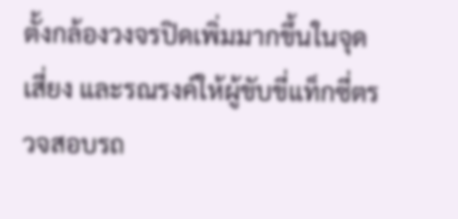ตั้งกล้องวงจรปิดเพิ่มมากขึ้นในจุดเสี่ยง และรณรงค์ให้ผู้ขับขี่แท็กซี่ตรวจสอบรถ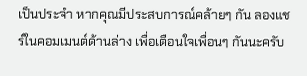เป็นประจำ หากคุณมีประสบการณ์คล้ายๆ กัน ลองแชร์ในคอมเมนต์ด้านล่าง เพื่อเตือนใจเพื่อนๆ กันนะครับ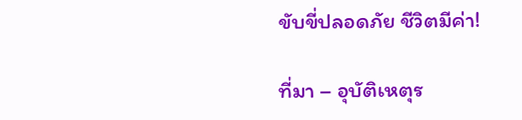ขับขี่ปลอดภัย ชีวิตมีค่า!

ที่มา – อุบัติเหตุร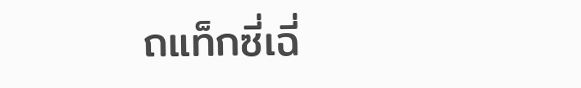ถแท็กซี่เฉี่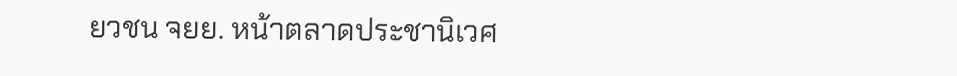ยวชน จยย. หน้าตลาดประชานิเวศ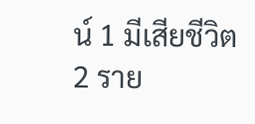น์ 1 มีเสียชีวิต 2 ราย